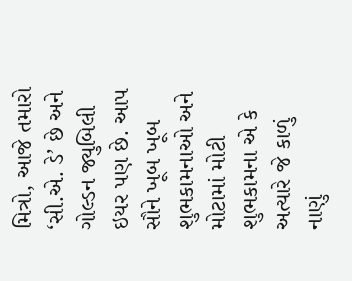મિત્રો, આજે તમારો ‘સી.એ. ડે’ છે અને ગોલ્ડન જ્યુબિલી ઇયર પણ છે. આપ સૌને ખૂબ ખૂબ શુભકામનાઓ અને મોટામાં મોટી શુભકામના એ કે અત્યારે જે કાળું નાણું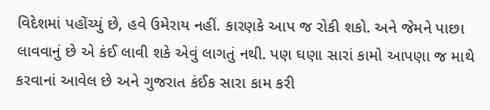વિદેશમાં પહોંચ્યું છે, હવે ઉમેરાય નહીં. કારણકે આપ જ રોકી શકો. અને જેમને પાછા લાવવાનું છે એ કંઈ લાવી શકે એવું લાગતું નથી. પણ ઘણા સારાં કામો આપણા જ માથે કરવાનાં આવેલ છે અને ગુજરાત કંઈક સારા કામ કરી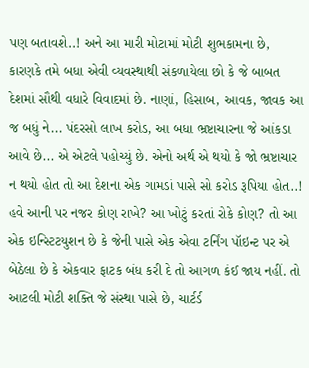પણ બતાવશે..! અને આ મારી મોટામાં મોટી શુભકામના છે, કારણકે તમે બધા એવી વ્યવસ્થાથી સંકળાયેલા છો કે જે બાબત દેશમાં સૌથી વધારે વિવાદમાં છે. નાણાં, હિસાબ, આવક, જાવક આ જ બધું ને... પંદરસો લાખ કરોડ, આ બધા ભ્રષ્ટાચારના જે આંકડા આવે છે... એ એટલે પહોચ્યું છે. એનો અર્થ એ થયો કે જો ભ્રષ્ટાચાર ન થયો હોત તો આ દેશના એક ગામડાં પાસે સો કરોડ રૂપિયા હોત..! હવે આની પર નજર કોણ રાખે? આ ખોટું કરતાં રોકે કોણ? તો આ એક ઇન્સ્ટિટયુશન છે કે જેની પાસે એક એવા ટર્નિંગ પૉઇન્ટ પર એ બેઠેલા છે કે એકવાર ફાટક બંધ કરી દે તો આગળ કંઈ જાય નહીં. તો આટલી મોટી શક્તિ જે સંસ્થા પાસે છે, ચાર્ટર્ડ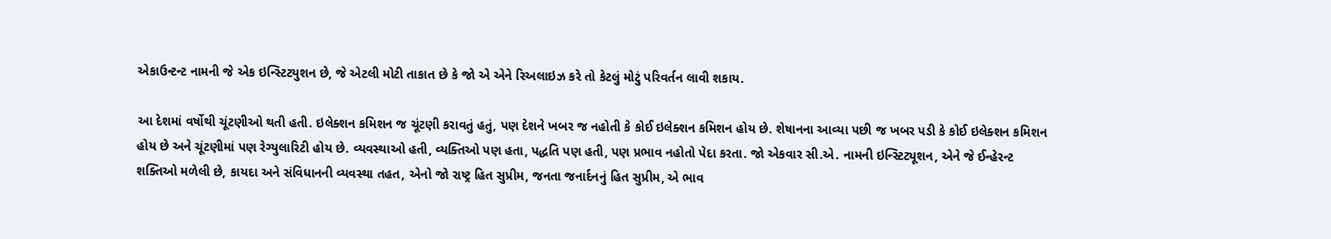એકાઉન્ટન્ટ નામની જે એક ઇન્સ્ટિટયુશન છે, જે એટલી મોટી તાકાત છે કે જો એ એને રિઅલાઇઝ કરે તો કેટલું મોટું પરિવર્તન લાવી શકાય.

આ દેશમાં વર્ષોથી ચૂંટણીઓ થતી હતી. ઇલેક્શન કમિશન જ ચૂંટણી કરાવતું હતું, પણ દેશને ખબર જ નહોતી કે કોઈ ઇલેક્શન કમિશન હોય છે. શેષાનના આવ્યા પછી જ ખબર પડી કે કોઈ ઇલેક્શન કમિશન હોય છે અને ચૂંટણીમાં પણ રેગ્યુલારિટી હોય છે. વ્યવસ્થાઓ હતી, વ્યક્તિઓ પણ હતા, પદ્ધતિ પણ હતી, પણ પ્રભાવ નહોતો પેદા કરતા. જો એકવાર સી.એ. નામની ઇન્સ્ટિટ્યૂશન, એને જે ઈન્હેરન્ટ શક્તિઓ મળેલી છે, કાયદા અને સંવિધાનની વ્યવસ્થા તહત, એનો જો રાષ્ટ્ર હિત સુપ્રીમ, જનતા જનાર્દનનું હિત સુપ્રીમ, એ ભાવ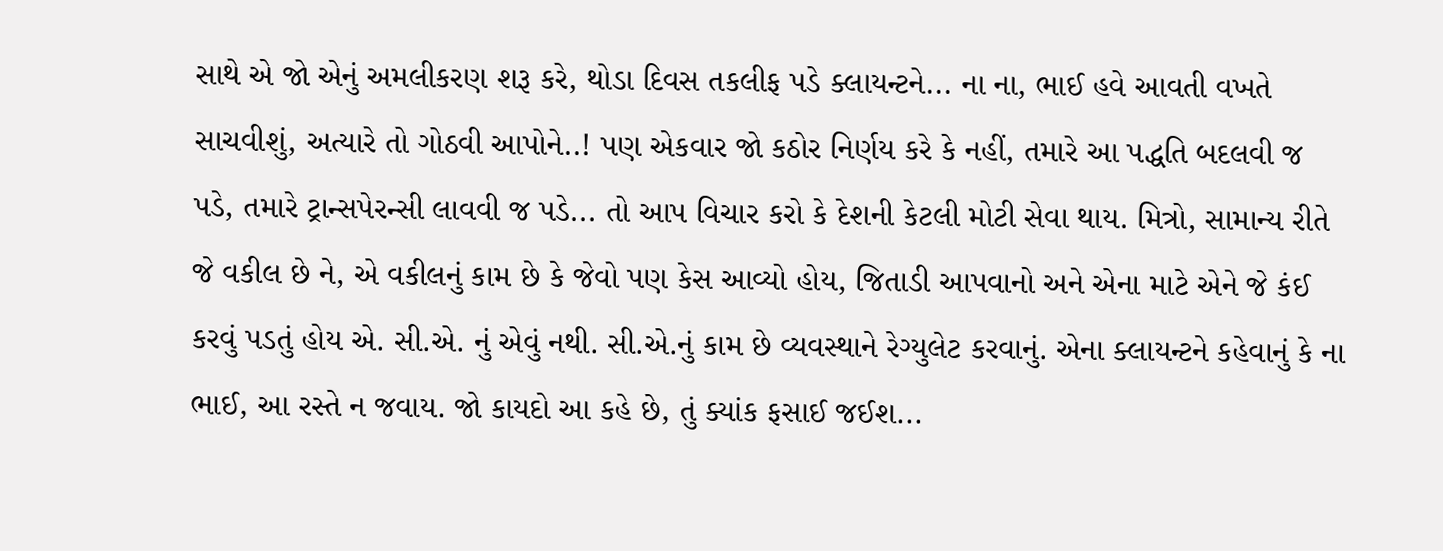સાથે એ જો એનું અમલીકરણ શરૂ કરે, થોડા દિવસ તકલીફ પડે ક્લાયન્ટને... ના ના, ભાઈ હવે આવતી વખતે સાચવીશું, અત્યારે તો ગોઠવી આપોને..! પણ એકવાર જો કઠોર નિર્ણય કરે કે નહીં, તમારે આ પદ્ધતિ બદલવી જ પડે, તમારે ટ્રાન્સપેરન્સી લાવવી જ પડે... તો આપ વિચાર કરો કે દેશની કેટલી મોટી સેવા થાય. મિત્રો, સામાન્ય રીતે જે વકીલ છે ને, એ વકીલનું કામ છે કે જેવો પણ કેસ આવ્યો હોય, જિતાડી આપવાનો અને એના માટે એને જે કંઈ કરવું પડતું હોય એ. સી.એ. નું એવું નથી. સી.એ.નું કામ છે વ્યવસ્થાને રેગ્યુલેટ કરવાનું. એના ક્લાયન્ટને કહેવાનું કે ના ભાઈ, આ રસ્તે ન જવાય. જો કાયદો આ કહે છે, તું ક્યાંક ફસાઈ જઈશ...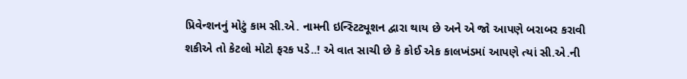પ્રિવેન્શનનું મોટું કામ સી.એ. નામની ઇન્સ્ટિટ્યૂશન દ્વારા થાય છે અને એ જો આપણે બરાબર કરાવી શકીએ તો કેટલો મોટો ફરક પડે..! એ વાત સાચી છે કે કોઈ એક કાલખંડમાં આપણે ત્યાં સી.એ.ની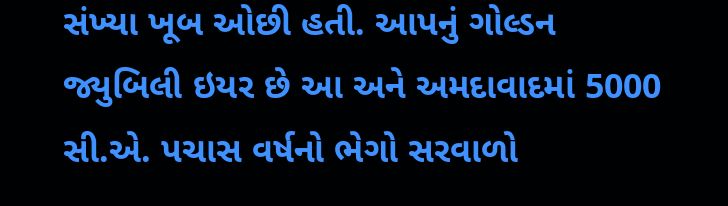સંખ્યા ખૂબ ઓછી હતી. આપનું ગોલ્ડન જ્યુબિલી ઇયર છે આ અને અમદાવાદમાં 5000 સી.એ. પચાસ વર્ષનો ભેગો સરવાળો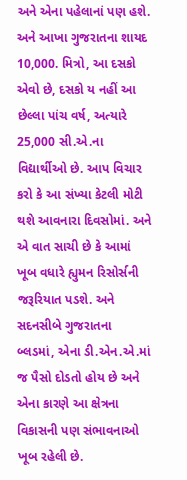અને એના પહેલાનાં પણ હશે. અને આખા ગુજરાતના શાયદ 10,000. મિત્રો, આ દસકો એવો છે, દસકો ય નહીં આ છેલ્લા પાંચ વર્ષ, અત્યારે 25,000 સી.એ.ના વિદ્યાર્થીઓ છે. આપ વિચાર કરો કે આ સંખ્યા કેટલી મોટી થશે આવનારા દિવસોમાં. અને એ વાત સાચી છે કે આમાં ખૂબ વધારે હ્યુમન રિસોર્સની જરૂરિયાત પડશે. અને સદનસીબે ગુજરાતના બ્લડમાં, એના ડી.એન.એ.માં જ પૈસો દોડતો હોય છે અને એના કારણે આ ક્ષેત્રના વિકાસની પણ સંભાવનાઓ ખૂબ રહેલી છે.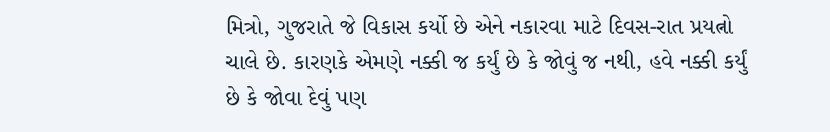મિત્રો, ગુજરાતે જે વિકાસ કર્યો છે એને નકારવા માટે દિવસ-રાત પ્રયત્નો ચાલે છે. કારણકે એમણે નક્કી જ કર્યું છે કે જોવું જ નથી, હવે નક્કી કર્યું છે કે જોવા દેવું પણ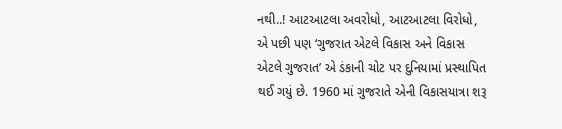નથી..! આટઆટલા અવરોધો, આટઆટલા વિરોધો, એ પછી પણ ‘ગુજરાત એટલે વિકાસ અને વિકાસ એટલે ગુજરાત’ એ ડંકાની ચોટ પર દુનિયામાં પ્રસ્થાપિત થઈ ગયું છે. 1960 માં ગુજરાતે એની વિકાસયાત્રા શરૂ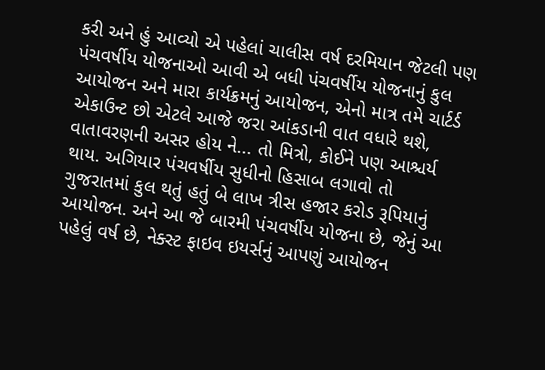કરી અને હું આવ્યો એ પહેલાં ચાલીસ વર્ષ દરમિયાન જેટલી પણ પંચવર્ષીય યોજનાઓ આવી એ બધી પંચવર્ષીય યોજનાનું કુલ આયોજન અને મારા કાર્યક્રમનું આયોજન, એનો માત્ર તમે ચાર્ટર્ડ એકાઉન્ટ છો એટલે આજે જરા આંકડાની વાત વધારે થશે, વાતાવરણની અસર હોય ને... તો મિત્રો, કોઈને પણ આશ્ચર્ય થાય. અગિયાર પંચવર્ષીય સુધીનો હિસાબ લગાવો તો ગુજરાતમાં કુલ થતું હતું બે લાખ ત્રીસ હજાર કરોડ રૂપિયાનું આયોજન. અને આ જે બારમી પંચવર્ષીય યોજના છે, જેનું આ પહેલું વર્ષ છે, નેક્સ્ટ ફાઇવ ઇયર્સનું આપણું આયોજન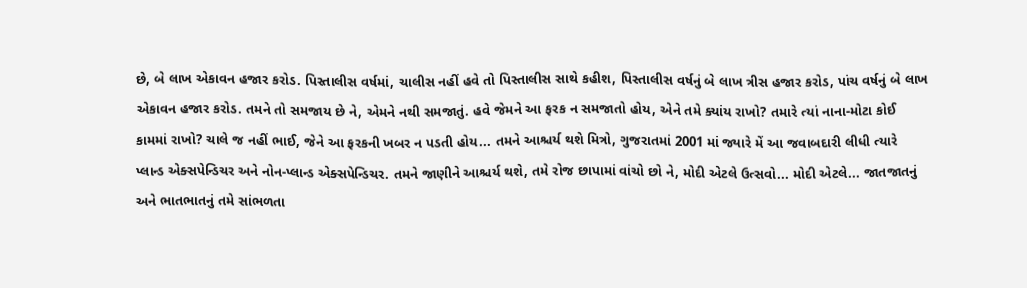છે, બે લાખ એકાવન હજાર કરોડ. પિસ્તાલીસ વર્ષમાં, ચાલીસ નહીં હવે તો પિસ્તાલીસ સાથે કહીશ, પિસ્તાલીસ વર્ષનું બે લાખ ત્રીસ હજાર કરોડ, પાંચ વર્ષનું બે લાખ એકાવન હજાર કરોડ. તમને તો સમજાય છે ને, એમને નથી સમજાતું. હવે જેમને આ ફરક ન સમજાતો હોય, એને તમે ક્યાંય રાખો? તમારે ત્યાં નાના-મોટા કોઈ કામમાં રાખો? ચાલે જ નહીં ભાઈ, જેને આ ફરકની ખબર ન પડતી હોય... તમને આશ્ચર્ય થશે મિત્રો, ગુજરાતમાં 2001 માં જ્યારે મેં આ જવાબદારી લીધી ત્યારે પ્લાન્ડ એક્સપેન્ડિચર અને નોન-પ્લાન્ડ એક્સપેન્ડિચર. તમને જાણીને આશ્ચર્ય થશે, તમે રોજ છાપામાં વાંચો છો ને, મોદી એટલે ઉત્સવો... મોદી એટલે... જાતજાતનું અને ભાતભાતનું તમે સાંભળતા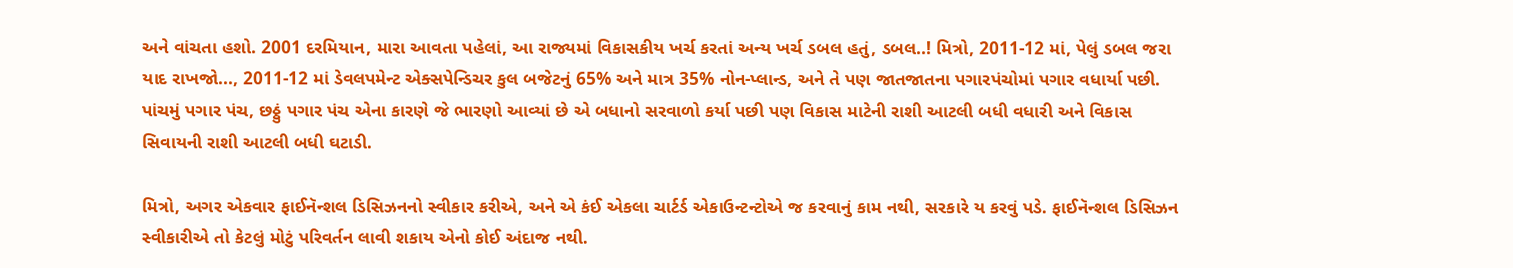અને વાંચતા હશો. 2001 દરમિયાન, મારા આવતા પહેલાં, આ રાજ્યમાં વિકાસકીય ખર્ચ કરતાં અન્ય ખર્ચ ડબલ હતું, ડબલ..! મિત્રો, 2011-12 માં, પેલું ડબલ જરા યાદ રાખજો..., 2011-12 માં ડેવલપમેન્ટ એક્સપેન્ડિચર કુલ બજેટનું 65% અને માત્ર 35% નોન-પ્લાન્ડ, અને તે પણ જાતજાતના પગારપંચોમાં પગાર વધાર્યા પછી. પાંચમું પગાર પંચ, છઠ્ઠું પગાર પંચ એના કારણે જે ભારણો આવ્યાં છે એ બધાનો સરવાળો કર્યા પછી પણ વિકાસ માટેની રાશી આટલી બધી વધારી અને વિકાસ સિવાયની રાશી આટલી બધી ઘટાડી.

મિત્રો, અગર એકવાર ફાઈનૅન્શલ ડિસિઝનનો સ્વીકાર કરીએ, અને એ કંઈ એકલા ચાર્ટર્ડ એકાઉન્ટન્ટોએ જ કરવાનું કામ નથી, સરકારે ય કરવું પડે. ફાઈનૅન્શલ ડિસિઝન સ્વીકારીએ તો કેટલું મોટું પરિવર્તન લાવી શકાય એનો કોઈ અંદાજ નથી.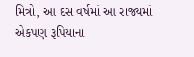મિત્રો, આ દસ વર્ષમાં આ રાજ્યમાં એકપણ રૂપિયાના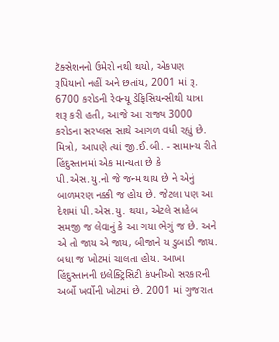ટૅક્સેશનનો ઉમેરો નથી થયો, એકપણ રૂપિયાનો નહીં અને છતાંય, 2001 માં રૂ. 6700 કરોડની રેવન્યૂ ડેફિસિયન્સીથી યાત્રા શરૂ કરી હતી, આજે આ રાજ્ય 3000 કરોડના સરપ્લસ સાથે આગળ વધી રહ્યું છે. મિત્રો, આપણે ત્યાં જી.ઈ.બી. - સામાન્ય રીતે હિંદુસ્તાનમાં એક માન્યતા છે કે પી.એસ.યુ.નો જે જન્મ થાય છે ને એનું બાળમરણ નક્કી જ હોય છે. જેટલા પણ આ દેશમાં પી.એસ.યુ. થયા, એટલે સાહેબ સમજી જ લેવાનું કે આ ગયા ભેગું જ છે. અને એ તો જાય એ જાય, બીજાને ય ડુબાડી જાય. બધા જ ખોટમાં ચાલતા હોય. આખા હિંદુસ્તાનની ઇલેક્ટ્રિસિટી કંપનીઓ સરકારની અર્બો ખર્વોની ખોટમાં છે. 2001 માં ગુજરાત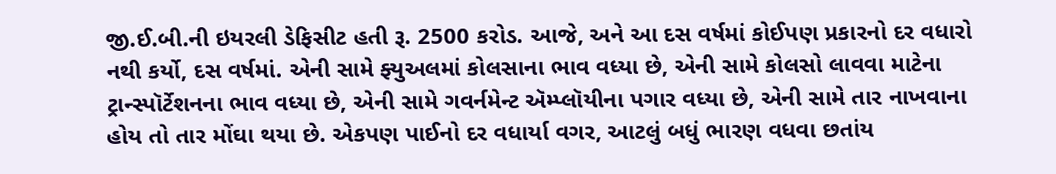જી.ઈ.બી.ની ઇયરલી ડેફિસીટ હતી રૂ. 2500 કરોડ. આજે, અને આ દસ વર્ષમાં કોઈપણ પ્રકારનો દર વધારો નથી કર્યો, દસ વર્ષમાં. એની સામે ફ્યુઅલમાં કોલસાના ભાવ વધ્યા છે, એની સામે કોલસો લાવવા માટેના ટ્રાન્સ્પૉર્ટેશનના ભાવ વધ્યા છે, એની સામે ગવર્નમેન્ટ ઍમ્પ્લૉયીના પગાર વધ્યા છે, એની સામે તાર નાખવાના હોય તો તાર મોંઘા થયા છે. એકપણ પાઈનો દર વધાર્યા વગર, આટલું બધું ભારણ વધવા છતાંય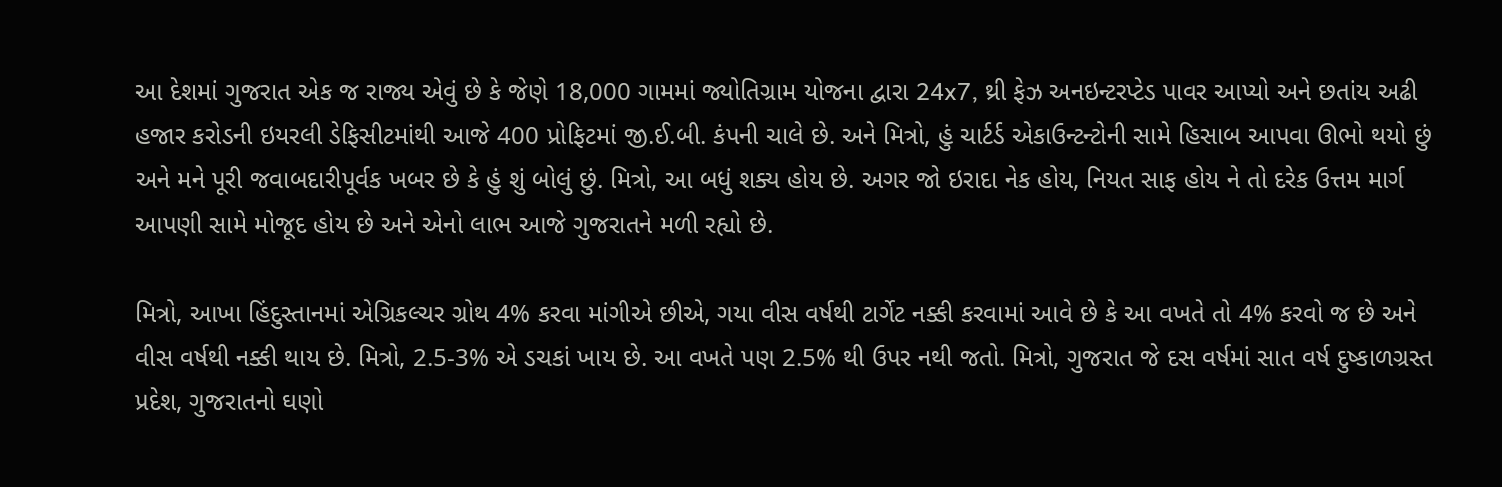આ દેશમાં ગુજરાત એક જ રાજ્ય એવું છે કે જેણે 18,000 ગામમાં જ્યોતિગ્રામ યોજના દ્વારા 24x7, થ્રી ફેઝ અનઇન્ટરપ્ટેડ પાવર આપ્યો અને છતાંય અઢી હજાર કરોડની ઇયરલી ડેફિસીટમાંથી આજે 400 પ્રોફિટમાં જી.ઈ.બી. કંપની ચાલે છે. અને મિત્રો, હું ચાર્ટર્ડ એકાઉન્ટન્ટોની સામે હિસાબ આપવા ઊભો થયો છું અને મને પૂરી જવાબદારીપૂર્વક ખબર છે કે હું શું બોલું છું. મિત્રો, આ બધું શક્ય હોય છે. અગર જો ઇરાદા નેક હોય, નિયત સાફ હોય ને તો દરેક ઉત્તમ માર્ગ આપણી સામે મોજૂદ હોય છે અને એનો લાભ આજે ગુજરાતને મળી રહ્યો છે.

મિત્રો, આખા હિંદુસ્તાનમાં એગ્રિકલ્ચર ગ્રોથ 4% કરવા માંગીએ છીએ, ગયા વીસ વર્ષથી ટાર્ગેટ નક્કી કરવામાં આવે છે કે આ વખતે તો 4% કરવો જ છે અને વીસ વર્ષથી નક્કી થાય છે. મિત્રો, 2.5-3% એ ડચકાં ખાય છે. આ વખતે પણ 2.5% થી ઉપર નથી જતો. મિત્રો, ગુજરાત જે દસ વર્ષમાં સાત વર્ષ દુષ્કાળગ્રસ્ત પ્રદેશ, ગુજરાતનો ઘણો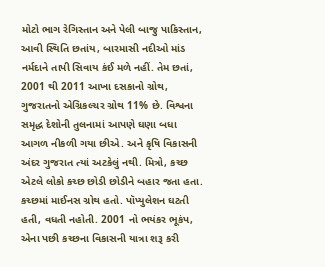મોટો ભાગ રેગિસ્તાન અને પેલી બાજુ પાકિસ્તાન, આવી સ્થિતિ છતાંય, બારમાસી નદીઓ માંડ નર્મદાને તાપી સિવાય કંઈ મળે નહીં. તેમ છતાં, 2001 થી 2011 આખા દસકાનો ગ્રોથ, ગુજરાતનો એગ્રિકલ્ચર ગ્રોથ 11% છે. વિશ્વના સમૃદ્ધ દેશોની તુલનામાં આપણે ઘણા બધા આગળ નીકળી ગયા છીએ. અને કૃષિ વિકાસની અંદર ગુજરાત ત્યાં અટકેલું નથી. મિત્રો, કચ્છ એટલે લોકો કચ્છ છોડી છોડીને બહાર જતા હતા. કચ્છમાં માઈનસ ગ્રોથ હતો. પૉપ્યુલેશન ઘટતી હતી, વધતી નહોતી. 2001 નો ભયંકર ભૂકંપ, એના પછી કચ્છના વિકાસની યાત્રા શરૂ કરી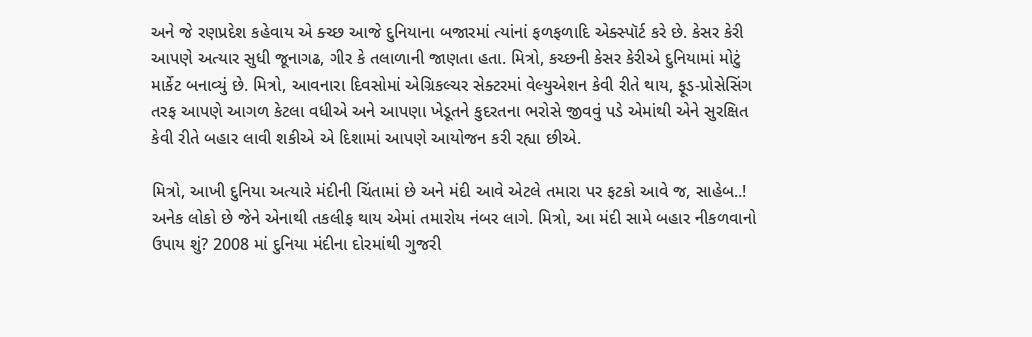અને જે રણપ્રદેશ કહેવાય એ ક્ચ્છ આજે દુનિયાના બજારમાં ત્યાંનાં ફળફળાદિ એક્સ્પૉર્ટ કરે છે. કેસર કેરી આપણે અત્યાર સુધી જૂનાગઢ, ગીર કે તલાળાની જાણતા હતા. મિત્રો, કચ્છની કેસર કેરીએ દુનિયામાં મોટું માર્કેટ બનાવ્યું છે. મિત્રો, આવનારા દિવસોમાં એગ્રિકલ્ચર સેક્ટરમાં વેલ્યુએશન કેવી રીતે થાય, ફૂડ-પ્રોસેસિંગ તરફ આપણે આગળ કેટલા વધીએ અને આપણા ખેડૂતને કુદરતના ભરોસે જીવવું પડે એમાંથી એને સુરક્ષિત કેવી રીતે બહાર લાવી શકીએ એ દિશામાં આપણે આયોજન કરી રહ્યા છીએ.

મિત્રો, આખી દુનિયા અત્યારે મંદીની ચિંતામાં છે અને મંદી આવે એટલે તમારા પર ફટકો આવે જ, સાહેબ..! અનેક લોકો છે જેને એનાથી તકલીફ થાય એમાં તમારોય નંબર લાગે. મિત્રો, આ મંદી સામે બહાર નીકળવાનો ઉપાય શું? 2008 માં દુનિયા મંદીના દોરમાંથી ગુજરી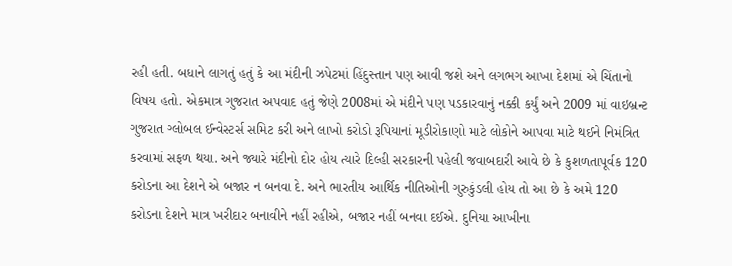રહી હતી. બધાને લાગતું હતું કે આ મંદીની ઝપેટમાં હિંદુસ્તાન પણ આવી જશે અને લગભગ આખા દેશમાં એ ચિંતાનો વિષય હતો. એકમાત્ર ગુજરાત અપવાદ હતું જેણે 2008માં એ મંદીને પણ પડકારવાનું નક્કી કર્યું અને 2009 માં વાઇબ્રન્ટ ગુજરાત ગ્લોબલ ઈન્વેસ્ટર્સ સમિટ કરી અને લાખો કરોડો રૂપિયાનાં મૂડીરોકાણો માટે લોકોને આપવા માટે થઈને નિમંત્રિત કરવામાં સફળ થયા. અને જ્યારે મંદીનો દોર હોય ત્યારે દિલ્હી સરકારની પહેલી જવાબદારી આવે છે કે કુશળતાપૂર્વક 120 કરોડના આ દેશને એ બજાર ન બનવા દે. અને ભારતીય આર્થિક નીતિઓની ગુરુકુંડલી હોય તો આ છે કે અમે 120 કરોડના દેશને માત્ર ખરીદાર બનાવીને નહીં રહીએ, બજાર નહીં બનવા દઈએ. દુનિયા આખીના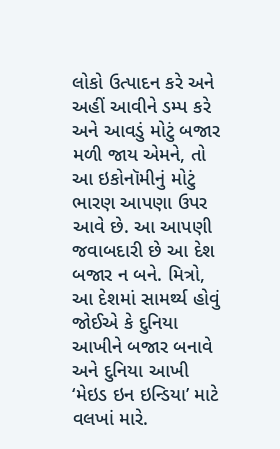લોકો ઉત્પાદન કરે અને અહીં આવીને ડમ્પ કરે અને આવડું મોટું બજાર મળી જાય એમને, તો આ ઇકોનૉમીનું મોટું ભારણ આપણા ઉપર આવે છે. આ આપણી જવાબદારી છે આ દેશ બજાર ન બને. મિત્રો, આ દેશમાં સામર્થ્ય હોવું જોઈએ કે દુનિયા આખીને બજાર બનાવે અને દુનિયા આખી ‘મેઇડ ઇન ઇન્ડિયા’ માટે વલખાં મારે.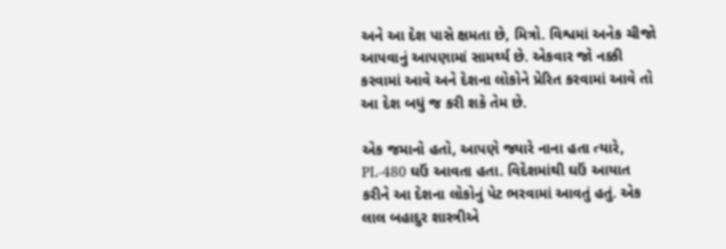અને આ દેશ પાસે ક્ષમતા છે, મિત્રો. વિશ્વમાં અનેક ચીજો આપવાનું આપણામાં સામર્થ્ય છે. એકવાર જો નક્કી કરવામાં આવે અને દેશના લોકોને પ્રેરિત કરવામાં આવે તો આ દેશ બધું જ કરી શકે તેમ છે.

એક જમાનો હતો, આપણે જ્યારે નાના હતા ત્યારે, PL-480 ઘઉં આવતા હતા. વિદેશમાંથી ઘઉં આયાત કરીને આ દેશના લોકોનું પેટ ભરવામાં આવતું હતું. એક લાલ બહાદુર શાસ્ત્રીએ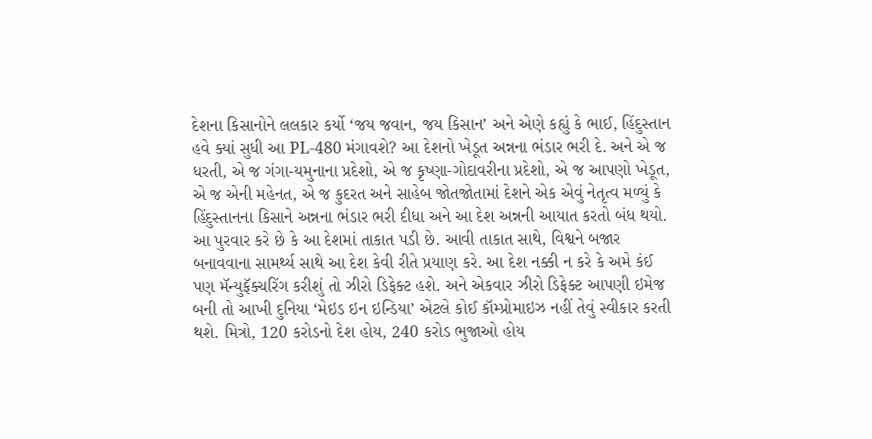દેશના કિસાનોને લલકાર કર્યો ‘જય જવાન, જય કિસાન’ અને એણે કહ્યું કે ભાઈ, હિંદુસ્તાન હવે ક્યાં સુધી આ PL-480 મંગાવશે? આ દેશનો ખેડૂત અન્નના ભંડાર ભરી દે. અને એ જ ધરતી, એ જ ગંગા-યમુનાના પ્રદેશો, એ જ કૃષ્ણા-ગોદાવરીના પ્રદેશો, એ જ આપણો ખેડૂત, એ જ એની મહેનત, એ જ કુદરત અને સાહેબ જોતજોતામાં દેશને એક એવું નેતૃત્વ મળ્યું કે હિંદુસ્તાનના કિસાને અન્નના ભંડાર ભરી દીધા અને આ દેશ અન્નની આયાત કરતો બંધ થયો. આ પુરવાર કરે છે કે આ દેશમાં તાકાત પડી છે. આવી તાકાત સાથે, વિશ્વને બજાર બનાવવાના સામર્થ્ય સાથે આ દેશ કેવી રીતે પ્રયાણ કરે. આ દેશ નક્કી ન કરે કે અમે કંઈ પણ મૅન્યુફૅક્ચરિંગ કરીશું તો ઝીરો ડિફેક્ટ હશે. અને એકવાર ઝીરો ડિફેક્ટ આપણી ઇમેજ બની તો આખી દુનિયા ‘મેઇડ ઇન ઇન્ડિયા’ એટલે કોઈ કૉમ્પ્રોમાઇઝ નહીં તેવું સ્વીકાર કરતી થશે. મિત્રો, 120 કરોડનો દેશ હોય, 240 કરોડ ભુજાઓ હોય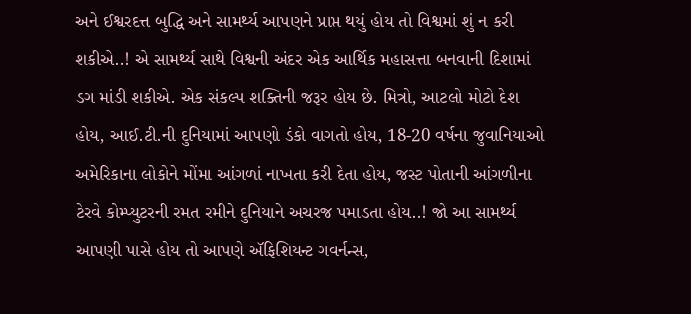અને ઈશ્વરદત્ત બુદ્ધિ અને સામર્થ્ય આપણને પ્રાપ્ત થયું હોય તો વિશ્વમાં શું ન કરી શકીએ..! એ સામર્થ્ય સાથે વિશ્વની અંદર એક આર્થિક મહાસત્તા બનવાની દિશામાં ડગ માંડી શકીએ. એક સંકલ્પ શક્તિની જરૂર હોય છે. મિત્રો, આટલો મોટો દેશ હોય, આઈ.ટી.ની દુનિયામાં આપણો ડંકો વાગતો હોય, 18-20 વર્ષના જુવાનિયાઓ અમેરિકાના લોકોને મોંમા આંગળાં નાખતા કરી દેતા હોય, જસ્ટ પોતાની આંગળીના ટેરવે કોમ્પ્યુટરની રમત રમીને દુનિયાને અચરજ પમાડતા હોય..! જો આ સામર્થ્ય આપણી પાસે હોય તો આપણે ઍફિશિયન્ટ ગવર્નન્સ,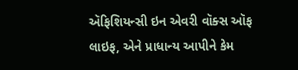ઍફિશિયન્સી ઇન એવરી વૉક્સ ઑફ લાઇફ, એને પ્રાધાન્ય આપીને કેમ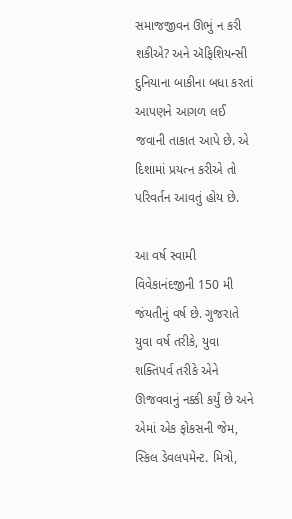સમાજજીવન ઊભું ન કરી શકીએ? અને ઍફિશિયન્સી દુનિયાના બાકીના બધા કરતાં આપણને આગળ લઈ જવાની તાકાત આપે છે. એ દિશામાં પ્રયત્ન કરીએ તો પરિવર્તન આવતું હોય છે.

આ વર્ષ સ્વામી વિવેકાનંદજીની 150 મી જંયતીનું વર્ષ છે. ગુજરાતે યુવા વર્ષ તરીકે, યુવા શક્તિપર્વ તરીકે એને ઊજવવાનું નક્કી કર્યું છે અને એમાં એક ફોકસની જેમ, સ્કિલ ડેવલપમેન્ટ. મિત્રો,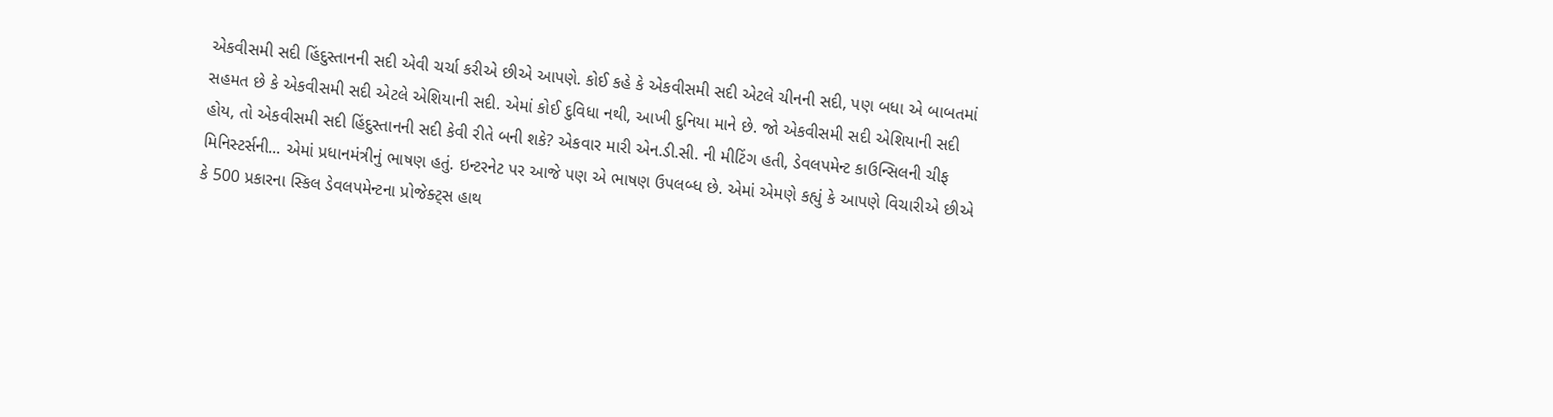એકવીસમી સદી હિંદુસ્તાનની સદી એવી ચર્ચા કરીએ છીએ આપણે. કોઈ કહે કે એકવીસમી સદી એટલે ચીનની સદી, પણ બધા એ બાબતમાં સહમત છે કે એકવીસમી સદી એટલે એશિયાની સદી. એમાં કોઈ દુવિધા નથી, આખી દુનિયા માને છે. જો એકવીસમી સદી એશિયાની સદી હોય, તો એકવીસમી સદી હિંદુસ્તાનની સદી કેવી રીતે બની શકે? એકવાર મારી એન.ડી.સી. ની મીટિંગ હતી, ડેવલપમેન્ટ કાઉન્સિલની ચીફ મિનિસ્ટર્સની... એમાં પ્રધાનમંત્રીનું ભાષણ હતું. ઇન્ટરનેટ પર આજે પણ એ ભાષણ ઉપલબ્ધ છે. એમાં એમણે કહ્યું કે આપણે વિચારીએ છીએ કે 500 પ્રકારના સ્કિલ ડેવલપમેન્ટના પ્રોજેક્ટ્સ હાથ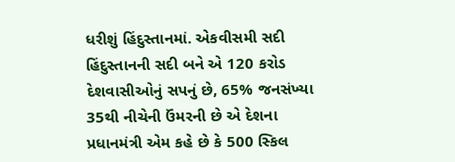ધરીશું હિંદુસ્તાનમાં. એકવીસમી સદી હિંદુસ્તાનની સદી બને એ 120 કરોડ દેશવાસીઓનું સપનું છે, 65% જનસંખ્યા 35થી નીચેની ઉંમરની છે એ દેશના પ્રધાનમંત્રી એમ કહે છે કે 500 સ્કિલ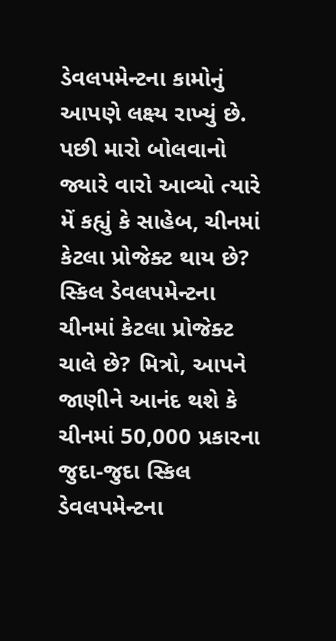ડેવલપમેન્ટના કામોનું આપણે લક્ષ્ય રાખ્યું છે. પછી મારો બોલવાનો જ્યારે વારો આવ્યો ત્યારે મેં કહ્યું કે સાહેબ, ચીનમાં કેટલા પ્રોજેક્ટ થાય છે? સ્કિલ ડેવલપમેન્ટના ચીનમાં કેટલા પ્રોજેક્ટ ચાલે છે? મિત્રો, આપને જાણીને આનંદ થશે કે ચીનમાં 50,000 પ્રકારના જુદા-જુદા સ્કિલ ડેવલપમેન્ટના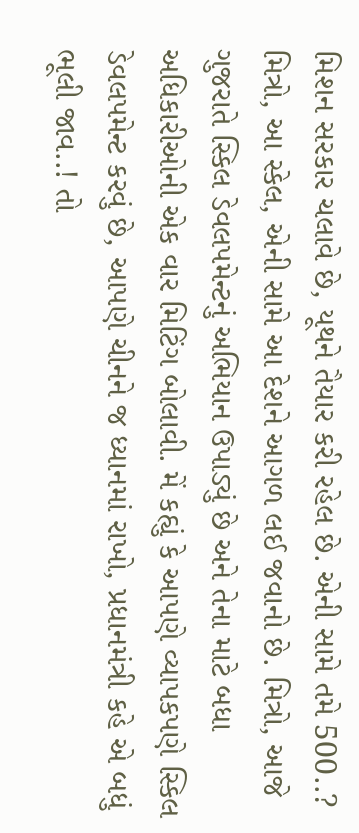મિશન સરકાર ચલાવે છે, યૂથને તૈયાર કરી રહેલ છે. એની સામે તમે 500..? મિત્રો, આ સ્કેલ, એની સામે આ દેશને આગળ લઈ જવાનો છે. મિત્રો, આજે ગુજરાતે સ્કિલ ડેવલપમેન્ટનું અભિયાન ઉપાડ્યું છે અને તેના માટે બધા અધિકારીઓની એક વાર મિટિંગ બોલાવી. મેં કહ્યું કે આપણે વ્યાપકપણે સ્કિલ ડેવલપમેન્ટ કરવું છે, આપણે ચીનને જ ધ્યાનમાં રાખો, પ્રધાનમંત્રી કહે એ બધું ભૂલી જાવ..! તો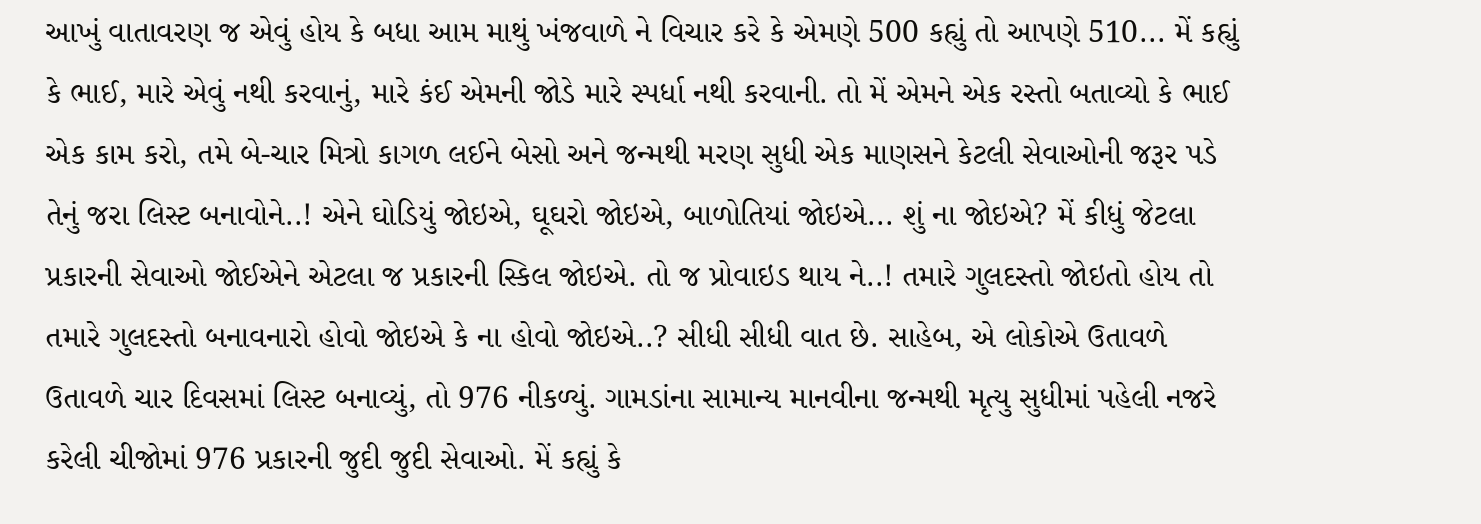આખું વાતાવરણ જ એવું હોય કે બધા આમ માથું ખંજવાળે ને વિચાર કરે કે એમણે 500 કહ્યું તો આપણે 510... મેં કહ્યું કે ભાઈ, મારે એવું નથી કરવાનું, મારે કંઈ એમની જોડે મારે સ્પર્ધા નથી કરવાની. તો મેં એમને એક રસ્તો બતાવ્યો કે ભાઈ એક કામ કરો, તમે બે-ચાર મિત્રો કાગળ લઈને બેસો અને જન્મથી મરણ સુધી એક માણસને કેટલી સેવાઓની જરૂર પડે તેનું જરા લિસ્ટ બનાવોને..! એને ઘોડિયું જોઇએ, ઘૂઘરો જોઇએ, બાળોતિયાં જોઇએ... શું ના જોઇએ? મેં કીધું જેટલા પ્રકારની સેવાઓ જોઈએને એટલા જ પ્રકારની સ્કિલ જોઇએ. તો જ પ્રોવાઇડ થાય ને..! તમારે ગુલદસ્તો જોઇતો હોય તો તમારે ગુલદસ્તો બનાવનારો હોવો જોઇએ કે ના હોવો જોઇએ..? સીધી સીધી વાત છે. સાહેબ, એ લોકોએ ઉતાવળે ઉતાવળે ચાર દિવસમાં લિસ્ટ બનાવ્યું, તો 976 નીકળ્યું. ગામડાંના સામાન્ય માનવીના જન્મથી મૃત્યુ સુધીમાં પહેલી નજરે કરેલી ચીજોમાં 976 પ્રકારની જુદી જુદી સેવાઓ. મેં કહ્યું કે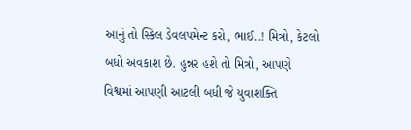આનું તો સ્કિલ ડેવલપમેન્ટ કરો, ભાઈ..! મિત્રો, કેટલો બધો અવકાશ છે. હુન્નર હશે તો મિત્રો, આપણે વિશ્વમાં આપણી આટલી બધી જે યુવાશક્તિ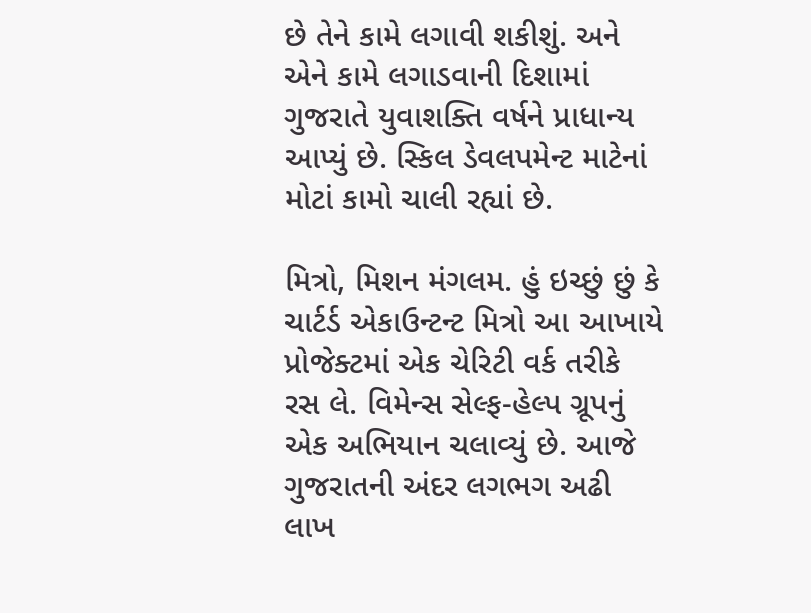છે તેને કામે લગાવી શકીશું. અને એને કામે લગાડવાની દિશામાં ગુજરાતે યુવાશક્તિ વર્ષને પ્રાધાન્ય આપ્યું છે. સ્કિલ ડેવલપમેન્ટ માટેનાં મોટાં કામો ચાલી રહ્યાં છે.

મિત્રો, મિશન મંગલમ. હું ઇચ્છું છું કે ચાર્ટર્ડ એકાઉન્ટન્ટ મિત્રો આ આખાયે પ્રોજેક્ટમાં એક ચેરિટી વર્ક તરીકે રસ લે. વિમેન્સ સેલ્ફ-હેલ્પ ગ્રૂપનું એક અભિયાન ચલાવ્યું છે. આજે ગુજરાતની અંદર લગભગ અઢી લાખ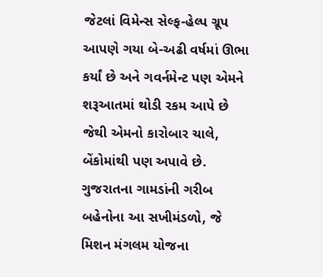જેટલાં વિમેન્સ સેલ્ફ-હેલ્પ ગ્રૂપ આપણે ગયા બે-અઢી વર્ષમાં ઊભા કર્યાં છે અને ગવર્નમેન્ટ પણ એમને શરૂઆતમાં થોડી રકમ આપે છે જેથી એમનો કારોબાર ચાલે, બેંકોમાંથી પણ અપાવે છે. ગુજરાતના ગામડાંની ગરીબ બહેનોના આ સખીમંડળો, જે મિશન મંગલમ યોજના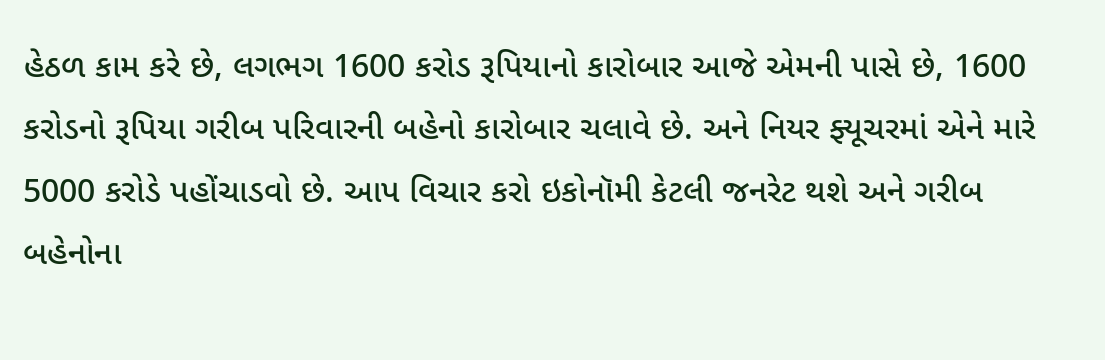હેઠળ કામ કરે છે, લગભગ 1600 કરોડ રૂપિયાનો કારોબાર આજે એમની પાસે છે, 1600 કરોડનો રૂપિયા ગરીબ પરિવારની બહેનો કારોબાર ચલાવે છે. અને નિયર ફ્યૂચરમાં એને મારે 5000 કરોડે પહોંચાડવો છે. આપ વિચાર કરો ઇકોનૉમી કેટલી જનરેટ થશે અને ગરીબ બહેનોના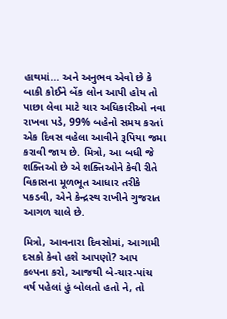હાથમાં... અને અનુભવ એવો છે કે બાકી કોઈને બેંક લોન આપી હોય તો પાછા લેવા માટે ચાર અધિકારીઓ નવા રાખવા પડે, 99% બહેનો સમય કરતાં એક દિવસ વહેલા આવીને રૂપિયા જમા કરાવી જાય છે. મિત્રો, આ બધી જે શક્તિઓ છે એ શક્તિઓને કેવી રીતે વિકાસના મૂળભૂત આધાર તરીકે પકડવી, એને કેન્દ્રસ્થ રાખીને ગુજરાત આગળ ચાલે છે.

મિત્રો, આવનારા દિવસોમાં, આગામી દસકો કેવો હશે આપણો? આપ કલ્પના કરો, આજથી બે-ચાર-પાંચ વર્ષ પહેલાં હું બોલતો હતો ને, તો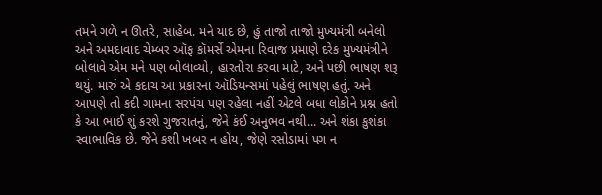તમને ગળે ન ઊતરે, સાહેબ. મને યાદ છે, હું તાજો તાજો મુખ્યમંત્રી બનેલો અને અમદાવાદ ચેમ્બર ઑફ કૉમર્સે એમના રિવાજ પ્રમાણે દરેક મુખ્યમંત્રીને બોલાવે એમ મને પણ બોલાવ્યો, હારતોરા કરવા માટે, અને પછી ભાષણ શરૂ થયું. મારું એ કદાચ આ પ્રકારના ઑડિયન્સમાં પહેલું ભાષણ હતું. અને આપણે તો કદી ગામના સરપંચ પણ રહેલા નહીં એટલે બધા લોકોને પ્રશ્ન હતો કે આ ભાઈ શું કરશે ગુજરાતનું, જેને કંઈ અનુભવ નથી... અને શંકા કુશંકા સ્વાભાવિક છે. જેને કશી ખબર ન હોય, જેણે રસોડામાં પગ ન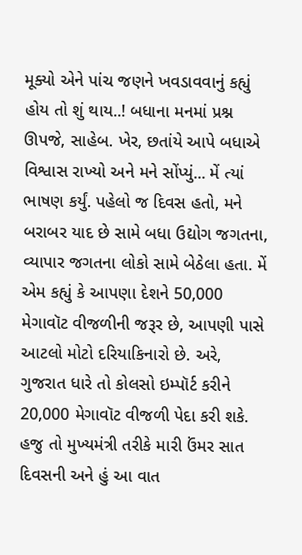મૂક્યો એને પાંચ જણને ખવડાવવાનું કહ્યું હોય તો શું થાય..! બધાના મનમાં પ્રશ્ન ઊપજે, સાહેબ. ખેર, છતાંયે આપે બધાએ વિશ્વાસ રાખ્યો અને મને સોંપ્યું... મેં ત્યાં ભાષણ કર્યું. પહેલો જ દિવસ હતો, મને બરાબર યાદ છે સામે બધા ઉદ્યોગ જગતના, વ્યાપાર જગતના લોકો સામે બેઠેલા હતા. મેં એમ કહ્યું કે આપણા દેશને 50,000 મેગાવૉટ વીજળીની જરૂર છે, આપણી પાસે આટલો મોટો દરિયાકિનારો છે. અરે, ગુજરાત ધારે તો કોલસો ઇમ્પૉર્ટ કરીને 20,000 મેગાવૉટ વીજળી પેદા કરી શકે. હજુ તો મુખ્યમંત્રી તરીકે મારી ઉંમર સાત દિવસની અને હું આ વાત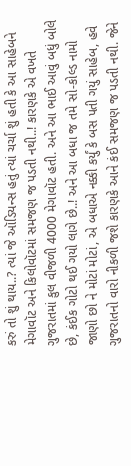કરું તો શું થાય..? ત્યાં જે ઑડિયન્સ હતું ત્યાં ચર્ચા શું હતી કે આ સાહેબને મેગાવૉટ અને કિલોવૉટમાં સમજણ જ પડતી નથી..! કારણકે એ વખતે ગુજરાતમાં કુલ વીજળી 4000 મેગાવૉટ હતી. અને આ ભાઈ આવું બધું બોલે છે, કંઈક ગોટો થઈ ગયો લાગે છે..! અને આ બધા જ તમે સો-કોલ્ડ નામો જાણો છો ને મોટાં મોટાં, એ બધાએ નક્કી કર્યું કે બસ પતી ગયું સાહેબ, હવે ગુજરાતનો વારો નીકળી જશે કારણકે આને કંઈ સમજણ જ પડતી નથી. જેને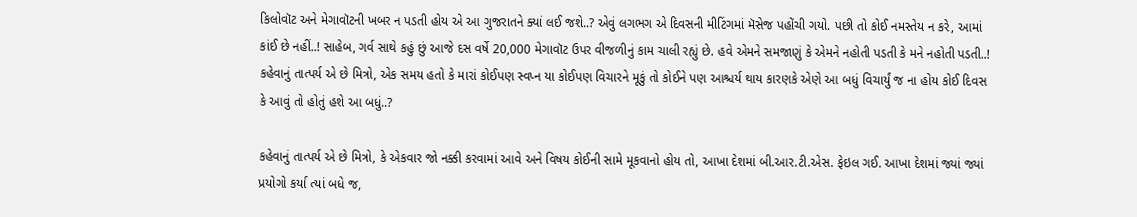કિલોવૉટ અને મેગાવૉટની ખબર ન પડતી હોય એ આ ગુજરાતને ક્યાં લઈ જશે..? એવું લગભગ એ દિવસની મીટિંગમાં મૅસેજ પહોંચી ગયો. પછી તો કોઈ નમસ્તેય ન કરે, આમાં કાંઈ છે નહીં..! સાહેબ, ગર્વ સાથે કહું છું આજે દસ વર્ષે 20,000 મેગાવૉટ ઉપર વીજળીનું કામ ચાલી રહ્યું છે. હવે એમને સમજાણું કે એમને નહોતી પડતી કે મને નહોતી પડતી..! કહેવાનું તાત્પર્ય એ છે મિત્રો, એક સમય હતો કે મારાં કોઈપણ સ્વપ્ન યા કોઈપણ વિચારને મૂકું તો કોઈને પણ આશ્ચર્ય થાય કારણકે એણે આ બધું વિચાર્યું જ ના હોય કોઈ દિવસ કે આવું તો હોતું હશે આ બધું..?

કહેવાનું તાત્પર્ય એ છે મિત્રો, કે એકવાર જો નક્કી કરવામાં આવે અને વિષય કોઈની સામે મૂકવાનો હોય તો, આખા દેશમાં બી.આર.ટી.એસ. ફેઇલ ગઈ. આખા દેશમાં જ્યાં જ્યાં પ્રયોગો કર્યા ત્યાં બધે જ,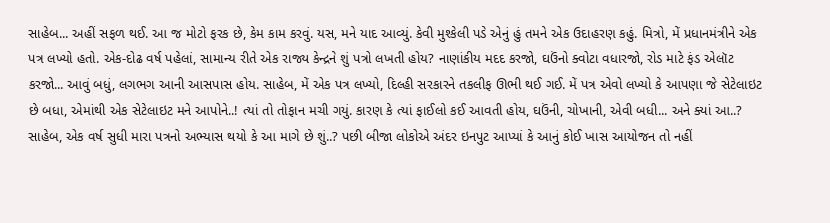સાહેબ... અહીં સફળ થઈ. આ જ મોટો ફરક છે, કેમ કામ કરવું. યસ, મને યાદ આવ્યું. કેવી મુશ્કેલી પડે એનું હું તમને એક ઉદાહરણ કહું. મિત્રો, મેં પ્રધાનમંત્રીને એક પત્ર લખ્યો હતો. એક-દોઢ વર્ષ પહેલાં, સામાન્ય રીતે એક રાજ્ય કેન્દ્રને શું પત્રો લખતી હોય? નાણાંકીય મદદ કરજો, ઘઉંનો ક્વોટા વધારજો, રોડ માટે ફંડ એલૉટ કરજો... આવું બધું, લગભગ આની આસપાસ હોય. સાહેબ, મેં એક પત્ર લખ્યો, દિલ્હી સરકારને તકલીફ ઊભી થઈ ગઈ. મેં પત્ર એવો લખ્યો કે આપણા જે સેટેલાઇટ છે બધા, એમાંથી એક સેટેલાઇટ મને આપોને..! ત્યાં તો તોફાન મચી ગયું. કારણ કે ત્યાં ફાઈલો કઈ આવતી હોય, ઘઉંની, ચોખાની, એવી બધી... અને ક્યાં આ..? સાહેબ, એક વર્ષ સુધી મારા પત્રનો અભ્યાસ થયો કે આ માગે છે શું..? પછી બીજા લોકોએ અંદર ઇનપુટ આપ્યાં કે આનું કોઈ ખાસ આયોજન તો નહીં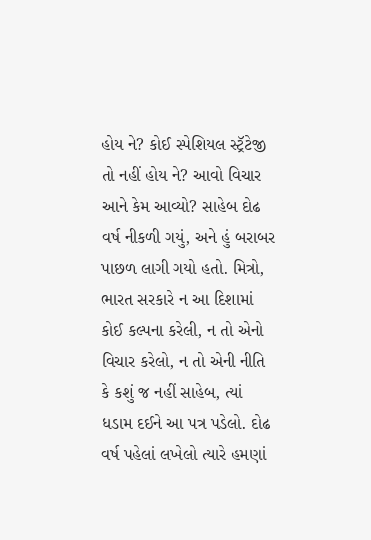હોય ને? કોઈ સ્પેશિયલ સ્ટ્રૅટેજી તો નહીં હોય ને? આવો વિચાર આને કેમ આવ્યો? સાહેબ દોઢ વર્ષ નીકળી ગયું, અને હું બરાબર પાછળ લાગી ગયો હતો. મિત્રો, ભારત સરકારે ન આ દિશામાં કોઈ કલ્પના કરેલી, ન તો એનો વિચાર કરેલો, ન તો એની નીતિ કે કશું જ નહીં સાહેબ, ત્યાં ધડામ દઈને આ પત્ર પડેલો. દોઢ વર્ષ પહેલાં લખેલો ત્યારે હમણાં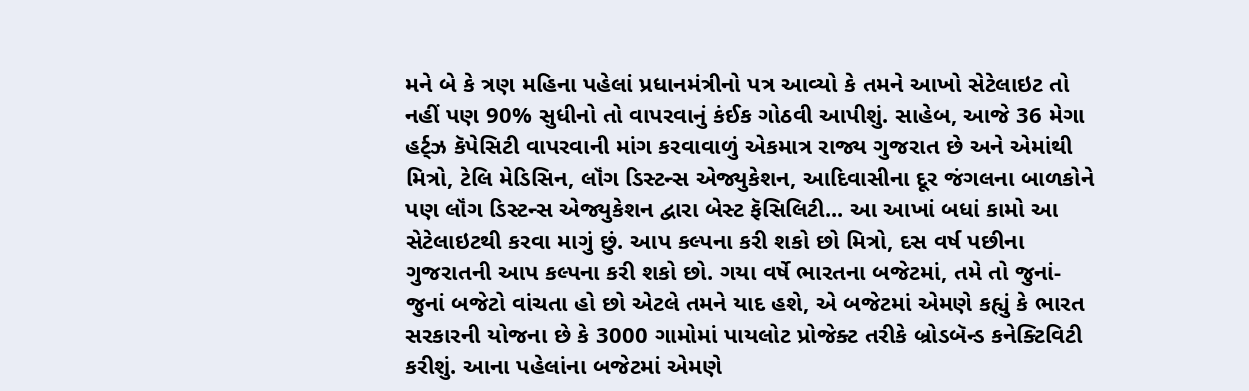મને બે કે ત્રણ મહિના પહેલાં પ્રધાનમંત્રીનો પત્ર આવ્યો કે તમને આખો સેટેલાઇટ તો નહીં પણ 90% સુધીનો તો વાપરવાનું કંઈક ગોઠવી આપીશું. સાહેબ, આજે 36 મેગા હર્ટ્ઝ કૅપેસિટી વાપરવાની માંગ કરવાવાળું એકમાત્ર રાજ્ય ગુજરાત છે અને એમાંથી મિત્રો, ટેલિ મેડિસિન, લૉંગ ડિસ્ટન્સ એજ્યુકેશન, આદિવાસીના દૂર જંગલના બાળકોને પણ લૉંગ ડિસ્ટન્સ એજ્યુકેશન દ્વારા બેસ્ટ ફૅસિલિટી... આ આખાં બધાં કામો આ સેટેલાઇટથી કરવા માગું છું. આપ કલ્પના કરી શકો છો મિત્રો, દસ વર્ષ પછીના ગુજરાતની આપ કલ્પના કરી શકો છો. ગયા વર્ષે ભારતના બજેટમાં, તમે તો જુનાં-જુનાં બજેટો વાંચતા હો છો એટલે તમને યાદ હશે, એ બજેટમાં એમણે કહ્યું કે ભારત સરકારની યોજના છે કે 3000 ગામોમાં પાયલોટ પ્રોજેક્ટ તરીકે બ્રોડબૅન્ડ કનેક્ટિવિટી કરીશું. આના પહેલાંના બજેટમાં એમણે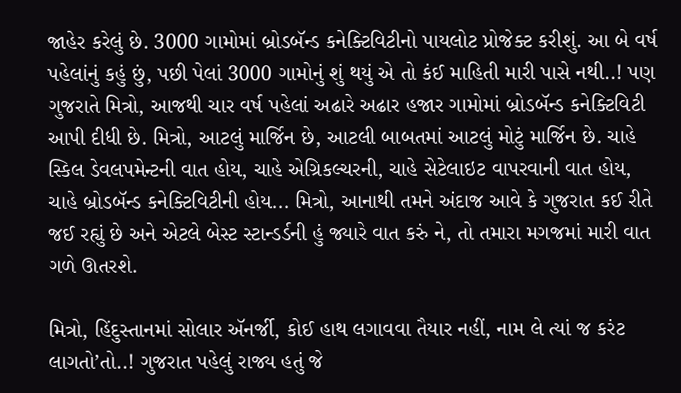જાહેર કરેલું છે. 3000 ગામોમાં બ્રોડબૅન્ડ કનેક્ટિવિટીનો પાયલોટ પ્રોજેક્ટ કરીશું. આ બે વર્ષ પહેલાંનું કહું છું, પછી પેલાં 3000 ગામોનું શું થયું એ તો કંઈ માહિતી મારી પાસે નથી..! પણ ગુજરાતે મિત્રો, આજથી ચાર વર્ષ પહેલાં અઢારે અઢાર હજાર ગામોમાં બ્રોડબૅન્ડ કનેક્ટિવિટી આપી દીધી છે. મિત્રો, આટલું માર્જિન છે, આટલી બાબતમાં આટલું મોટું માર્જિન છે. ચાહે સ્કિલ ડેવલપમેન્ટની વાત હોય, ચાહે એગ્રિકલ્ચરની, ચાહે સેટેલાઇટ વાપરવાની વાત હોય, ચાહે બ્રોડબૅન્ડ કનેક્ટિવિટીની હોય... મિત્રો, આનાથી તમને અંદાજ આવે કે ગુજરાત કઈ રીતે જઈ રહ્યું છે અને એટલે બેસ્ટ સ્ટાન્ડર્ડની હું જ્યારે વાત કરું ને, તો તમારા મગજમાં મારી વાત ગળે ઊતરશે.

મિત્રો, હિંદુસ્તાનમાં સોલાર ઍનર્જી, કોઈ હાથ લગાવવા તૈયાર નહીં, નામ લે ત્યાં જ કરંટ લાગતો’તો..! ગુજરાત પહેલું રાજ્ય હતું જે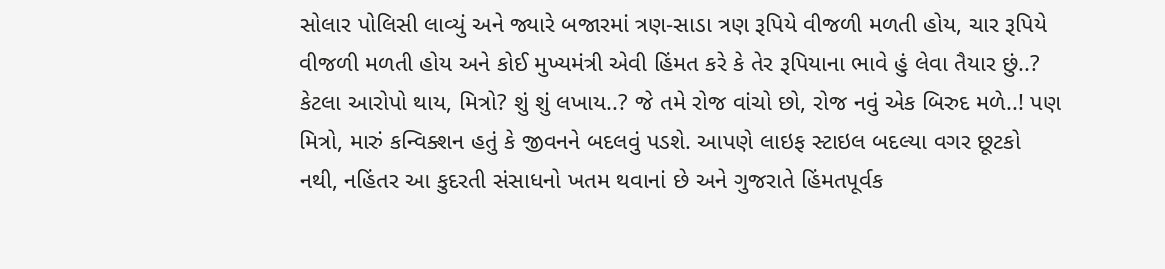સોલાર પોલિસી લાવ્યું અને જ્યારે બજારમાં ત્રણ-સાડા ત્રણ રૂપિયે વીજળી મળતી હોય, ચાર રૂપિયે વીજળી મળતી હોય અને કોઈ મુખ્યમંત્રી એવી હિંમત કરે કે તેર રૂપિયાના ભાવે હું લેવા તૈયાર છું..? કેટલા આરોપો થાય, મિત્રો? શું શું લખાય..? જે તમે રોજ વાંચો છો, રોજ નવું એક બિરુદ મળે..! પણ મિત્રો, મારું કન્વિક્શન હતું કે જીવનને બદલવું પડશે. આપણે લાઇફ સ્ટાઇલ બદલ્યા વગર છૂટકો નથી, નહિંતર આ કુદરતી સંસાધનો ખતમ થવાનાં છે અને ગુજરાતે હિંમતપૂર્વક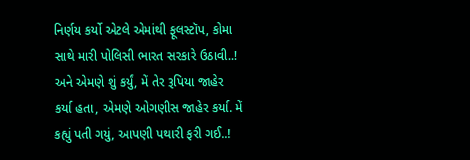નિર્ણય કર્યો એટલે એમાંથી ફૂલસ્ટૉપ, કોમા સાથે મારી પોલિસી ભારત સરકારે ઉઠાવી..! અને એમણે શું કર્યું, મેં તેર રૂપિયા જાહેર કર્યા હતા, એમણે ઓગણીસ જાહેર કર્યા. મેં કહ્યું પતી ગયું, આપણી પથારી ફરી ગઈ..!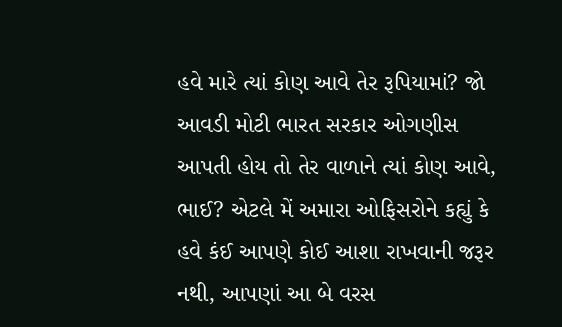હવે મારે ત્યાં કોણ આવે તેર રૂપિયામાં? જો આવડી મોટી ભારત સરકાર ઓગણીસ આપતી હોય તો તેર વાળાને ત્યાં કોણ આવે, ભાઈ? એટલે મેં અમારા ઓફિસરોને કહ્યું કે હવે કંઈ આપણે કોઈ આશા રાખવાની જરૂર નથી, આપણાં આ બે વરસ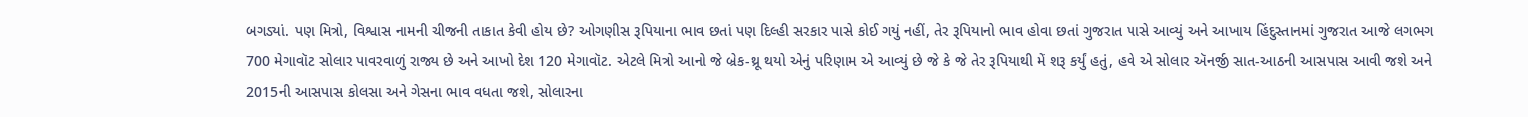બગડ્યાં. પણ મિત્રો, વિશ્વાસ નામની ચીજની તાકાત કેવી હોય છે? ઓગણીસ રૂપિયાના ભાવ છતાં પણ દિલ્હી સરકાર પાસે કોઈ ગયું નહીં, તેર રૂપિયાનો ભાવ હોવા છતાં ગુજરાત પાસે આવ્યું અને આખાય હિંદુસ્તાનમાં ગુજરાત આજે લગભગ 700 મેગાવૉટ સોલાર પાવરવાળું રાજ્ય છે અને આખો દેશ 120 મેગાવૉટ. એટલે મિત્રો આનો જે બ્રેક-થ્રૂ થયો એનું પરિણામ એ આવ્યું છે જે કે જે તેર રૂપિયાથી મેં શરૂ કર્યું હતું, હવે એ સોલાર ઍનર્જી સાત-આઠની આસપાસ આવી જશે અને 2015ની આસપાસ કોલસા અને ગેસના ભાવ વધતા જશે, સોલારના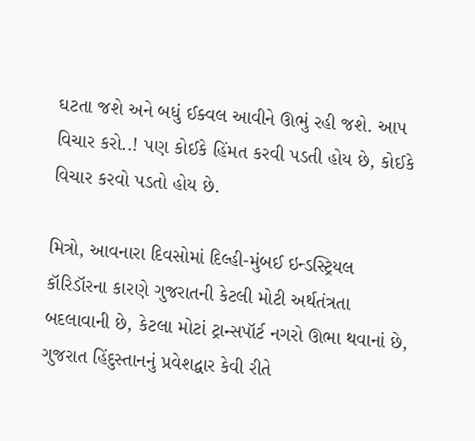ઘટતા જશે અને બધું ઈક્વલ આવીને ઊભું રહી જશે. આપ વિચાર કરો..! પણ કોઈકે હિંમત કરવી પડતી હોય છે, કોઈકે વિચાર કરવો પડતો હોય છે.

મિત્રો, આવનારા દિવસોમાં દિલ્હી-મુંબઈ ઇન્ડસ્ટ્રિયલ કૉરિડૉરના કારણે ગુજરાતની કેટલી મોટી અર્થતંત્રતા બદલાવાની છે, કેટલા મોટાં ટ્રાન્સપૉર્ટ નગરો ઊભા થવાનાં છે, ગુજરાત હિંદુસ્તાનનું પ્રવેશદ્વાર કેવી રીતે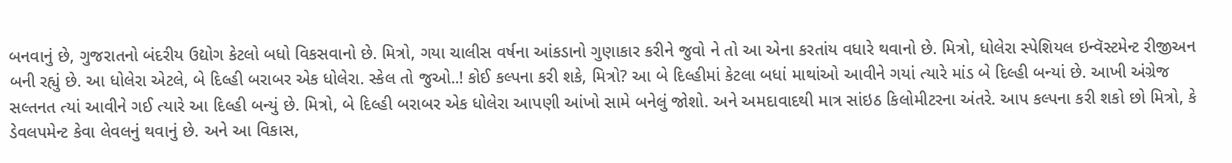બનવાનું છે, ગુજરાતનો બંદરીય ઉદ્યોગ કેટલો બધો વિકસવાનો છે. મિત્રો, ગયા ચાલીસ વર્ષના આંકડાનો ગુણાકાર કરીને જુવો ને તો આ એના કરતાંય વધારે થવાનો છે. મિત્રો, ધોલેરા સ્પેશિયલ ઇન્વૅસ્ટમેન્ટ રીજીઅન બની રહ્યું છે. આ ધોલેરા એટલે, બે દિલ્હી બરાબર એક ધોલેરા. સ્કેલ તો જુઓ..! કોઈ કલ્પના કરી શકે, મિત્રો? આ બે દિલ્હીમાં કેટલા બધાં માથાંઓ આવીને ગયાં ત્યારે માંડ બે દિલ્હી બન્યાં છે. આખી અંગ્રેજ સલ્તનત ત્યાં આવીને ગઈ ત્યારે આ દિલ્હી બન્યું છે. મિત્રો, બે દિલ્હી બરાબર એક ધોલેરા આપણી આંખો સામે બનેલું જોશો. અને અમદાવાદથી માત્ર સાંઇઠ કિલોમીટરના અંતરે. આપ કલ્પના કરી શકો છો મિત્રો, કે ડેવલપમેન્ટ કેવા લેવલનું થવાનું છે. અને આ વિકાસ,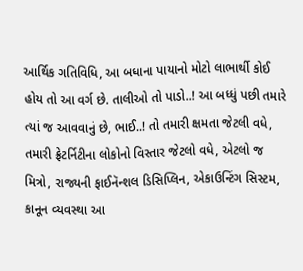આર્થિક ગતિવિધિ, આ બધાના પાયાનો મોટો લાભાર્થી કોઈ હોય તો આ વર્ગ છે. તાલીઓ તો પાડો..! આ બધ્ધું પછી તમારે ત્યાં જ આવવાનું છે, ભાઈ..! તો તમારી ક્ષમતા જેટલી વધે, તમારી ફ્રેટર્નિટીના લોકોનો વિસ્તાર જેટલો વધે, એટલો જ મિત્રો, રાજ્યની ફાઈનૅન્શલ ડિસિપ્લિન, એકાઉન્ટિંગ સિસ્ટમ, કાનૂન વ્યવસ્થા આ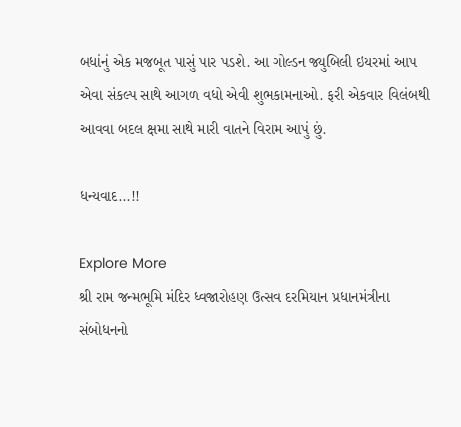બધાંનું એક મજબૂત પાસું પાર પડશે. આ ગોલ્ડન જ્યુબિલી ઇયરમાં આપ એવા સંકલ્પ સાથે આગળ વધો એવી શુભકામનાઓ. ફરી એકવાર વિલંબથી આવવા બદલ ક્ષમા સાથે મારી વાતને વિરામ આપું છું.

ધન્યવાદ...!!

Explore More
શ્રી રામ જન્મભૂમિ મંદિર ધ્વજારોહણ ઉત્સવ દરમિયાન પ્રધાનમંત્રીના સંબોધનનો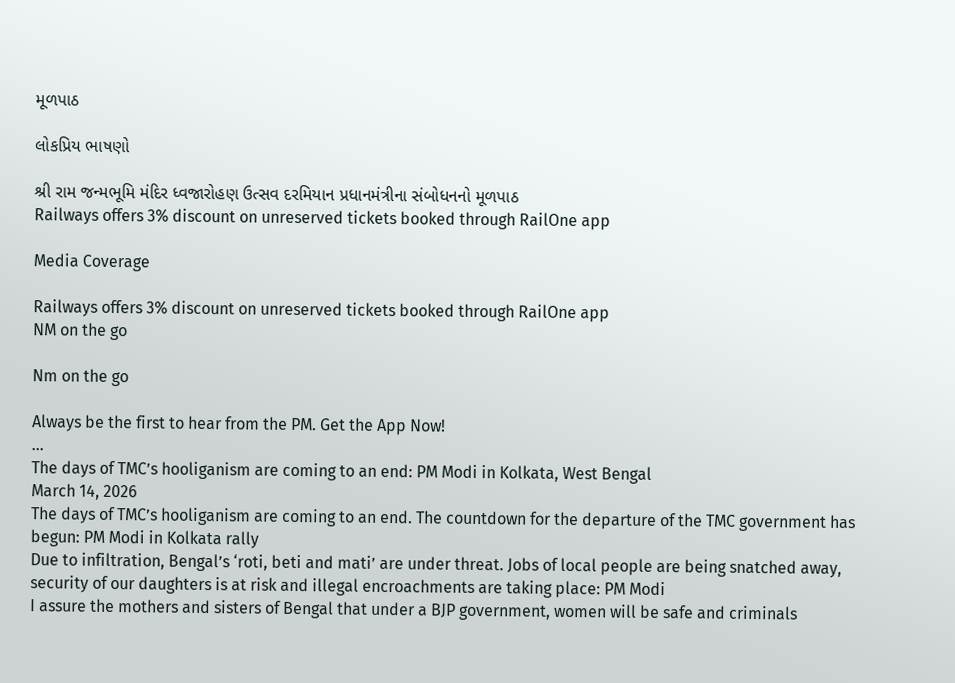મૂળપાઠ

લોકપ્રિય ભાષણો

શ્રી રામ જન્મભૂમિ મંદિર ધ્વજારોહણ ઉત્સવ દરમિયાન પ્રધાનમંત્રીના સંબોધનનો મૂળપાઠ
Railways offers 3% discount on unreserved tickets booked through RailOne app

Media Coverage

Railways offers 3% discount on unreserved tickets booked through RailOne app
NM on the go

Nm on the go

Always be the first to hear from the PM. Get the App Now!
...
The days of TMC’s hooliganism are coming to an end: PM Modi in Kolkata, West Bengal
March 14, 2026
The days of TMC’s hooliganism are coming to an end. The countdown for the departure of the TMC government has begun: PM Modi in Kolkata rally
Due to infiltration, Bengal’s ‘roti, beti and mati’ are under threat. Jobs of local people are being snatched away, security of our daughters is at risk and illegal encroachments are taking place: PM Modi
I assure the mothers and sisters of Bengal that under a BJP government, women will be safe and criminals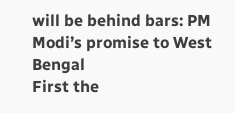will be behind bars: PM Modi’s promise to West Bengal
First the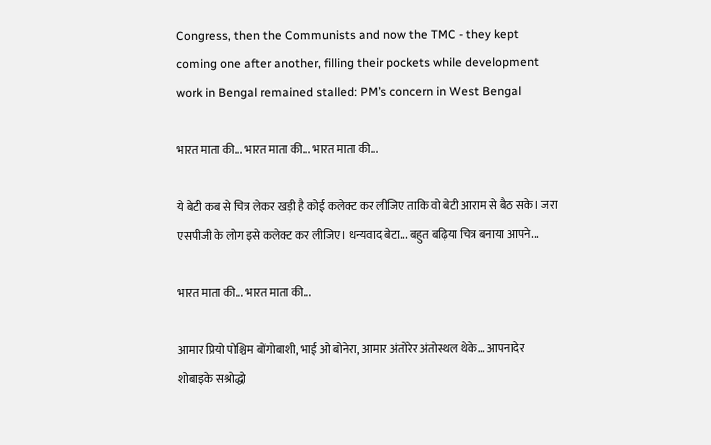Congress, then the Communists and now the TMC - they kept coming one after another, filling their pockets while development work in Bengal remained stalled: PM’s concern in West Bengal

भारत माता की... भारत माता की... भारत माता की...

ये बेटी कब से चित्र लेकर खड़ी है कोई कलेक्ट कर लीजिए ताकि वो बेटी आराम से बैठ सके। जरा एसपीजी के लोग इसे कलेक्ट कर लीजिए। धन्यवाद बेटा... बहुत बढ़िया चित्र बनाया आपने...

भारत माता की... भारत माता की...

आमार प्रियो पोश्चिम बोंगोबाशी, भाई ओ बोनेरा, आमार अंतोरेर अंतोस्थल थेके… आपनादेर शोबाइके सश्रोद्धो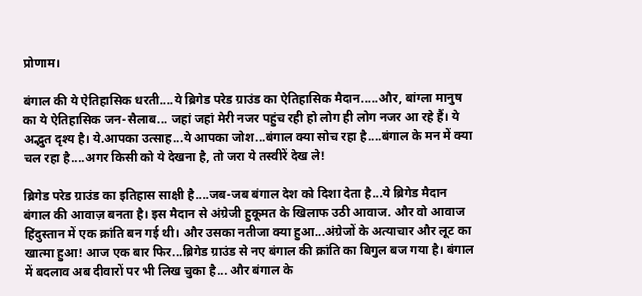प्रोणाम।

बंगाल की ये ऐतिहासिक धरती....ये ब्रिगेड परेड ग्राउंड का ऐतिहासिक मैदान.....और, बांग्ला मानुष का ये ऐतिहासिक जन-सैलाब... जहां जहां मेरी नजर पहुंच रही हो लोग ही लोग नजर आ रहे हैं। ये अद्भुत दृश्य है। ये.आपका उत्साह...ये आपका जोश...बंगाल क्या सोच रहा है....बंगाल के मन में क्या चल रहा है....अगर किसी को ये देखना है, तो जरा ये तस्वीरें देख ले!

ब्रिगेड परेड ग्राउंड का इतिहास साक्षी है....जब-जब बंगाल देश को दिशा देता है...ये ब्रिगेड मैदान बंगाल की आवाज़ बनता है। इस मैदान से अंग्रेजी हुकूमत के खिलाफ उठी आवाज. और वो आवाज हिंदुस्तान में एक क्रांति बन गई थी। और उसका नतीजा क्या हुआ...अंग्रेजों के अत्याचार और लूट का खात्मा हुआ! आज एक बार फिर...ब्रिगेड ग्राउंड से नए बंगाल की क्रांति का बिगुल बज गया है। बंगाल में बदलाव अब दीवारों पर भी लिख चुका है... और बंगाल के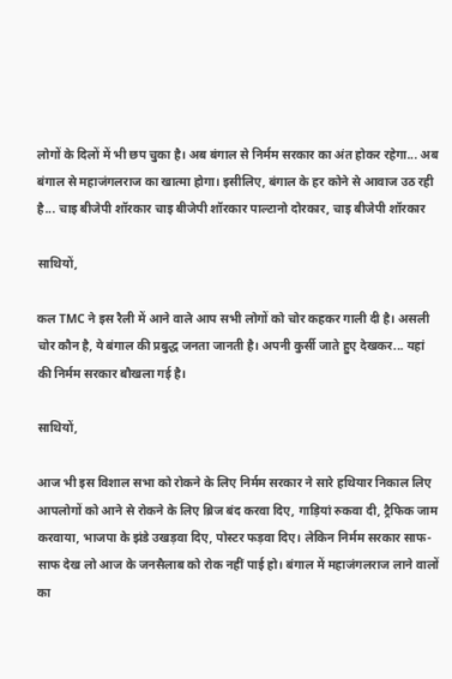लोगों के दिलों में भी छप चुका है। अब बंगाल से निर्मम सरकार का अंत होकर रहेगा... अब बंगाल से महाजंगलराज का खात्मा होगा। इसीलिए, बंगाल के हर कोने से आवाज उठ रही है... चाइ बीजेपी शॉरकार चाइ बीजेपी शॉरकार पाल्टानो दोरकार, चाइ बीजेपी शॉरकार

साथियों,

कल TMC ने इस रैली में आने वाले आप सभी लोगों को चोर कहकर गाली दी है। असली चोर कौन है, ये बंगाल की प्रबुद्ध जनता जानती है। अपनी कुर्सी जाते हुए देखकर... यहां की निर्मम सरकार बौखला गई है।

साथियों,

आज भी इस विशाल सभा को रोकने के लिए निर्मम सरकार ने सारे हथियार निकाल लिए आपलोगों को आने से रोकने के लिए ब्रिज बंद करवा दिए, गाड़ियां रुकवा दी, ट्रैफिक जाम करवाया, भाजपा के झंडे उखड़वा दिए, पोस्टर फड़वा दिए। लेकिन निर्मम सरकार साफ-साफ देख लो आज के जनसैलाब को रोक नहीं पाई हो। बंगाल में महाजंगलराज लाने वालों का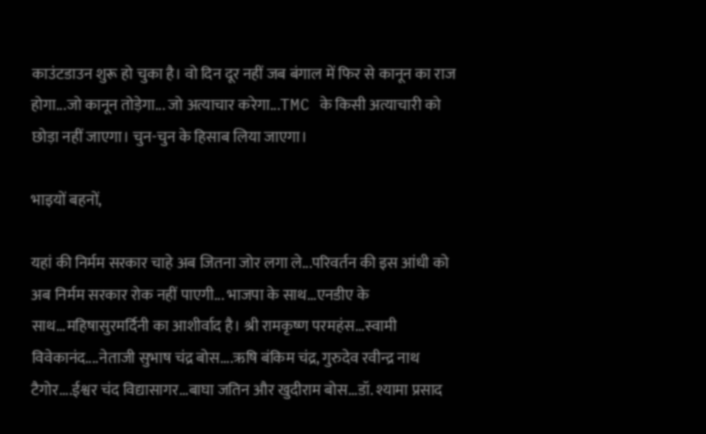काउंटडाउन शुरू हो चुका है। वो दिन दूर नहीं जब बंगाल में फिर से कानून का राज होगा...जो कानून तोड़ेगा... जो अत्याचार करेगा...TMC के किसी अत्याचारी को छोड़ा नहीं जाएगा। चुन-चुन के हिसाब लिया जाएगा।

भाइयों बहनों,

यहां की निर्मम सरकार चाहे अब जितना जोर लगा ले...परिवर्तन की इस आंधी को अब निर्मम सरकार रोक नहीं पाएगी... भाजपा के साथ...एनडीए के साथ...महिषासुरमर्दिनी का आशीर्वाद है। श्री रामकृष्ण परमहंस...स्वामी विवेकानंद....नेताजी सुभाष चंद्र बोस....ऋषि बंकिम चंद्र, गुरुदेव रवीन्द्र नाथ टैगोर....ईश्वर चंद विद्यासागर...बाघा जतिन और खुदीराम बोस...डॉ. श्यामा प्रसाद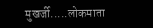मुखर्जी.....लोकमाता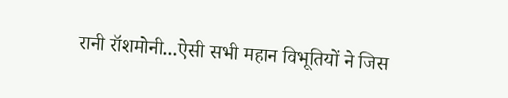रानी रॉशमोनी...ऐसी सभी महान विभूतियों ने जिस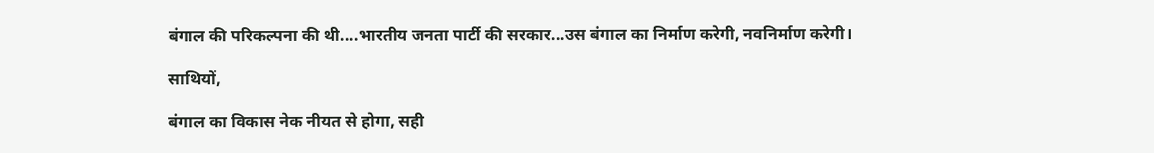बंगाल की परिकल्पना की थी....भारतीय जनता पार्टी की सरकार...उस बंगाल का निर्माण करेगी, नवनिर्माण करेगी।

साथियों,

बंगाल का विकास नेक नीयत से होगा, सही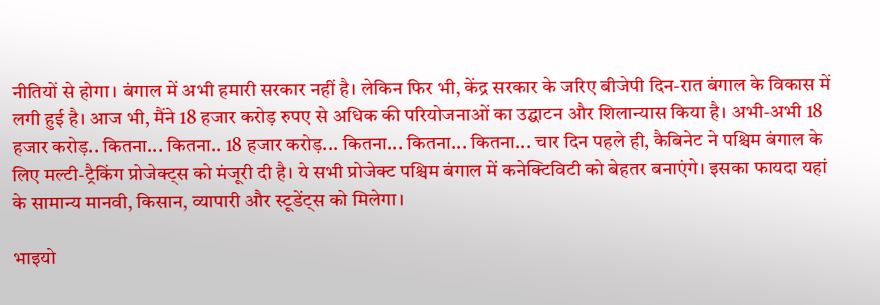नीतियों से होगा। बंगाल में अभी हमारी सरकार नहीं है। लेकिन फिर भी, केंद्र सरकार के जरिए बीजेपी दिन-रात बंगाल के विकास में लगी हुई है। आज भी, मैंने 18 हजार करोड़ रुपए से अधिक की परियोजनाओं का उद्घाटन और शिलान्यास किया है। अभी-अभी 18 हजार करोड़.. कितना... कितना.. 18 हजार करोड़... कितना... कितना... कितना... चार दिन पहले ही, कैबिनेट ने पश्चिम बंगाल के लिए मल्टी-ट्रैकिंग प्रोजेक्ट्स को मंजूरी दी है। ये सभी प्रोजेक्ट पश्चिम बंगाल में कनेक्टिविटी को बेहतर बनाएंगे। इसका फायदा यहां के सामान्य मानवी, किसान, व्यापारी और स्टूडेंट्स को मिलेगा।

भाइयो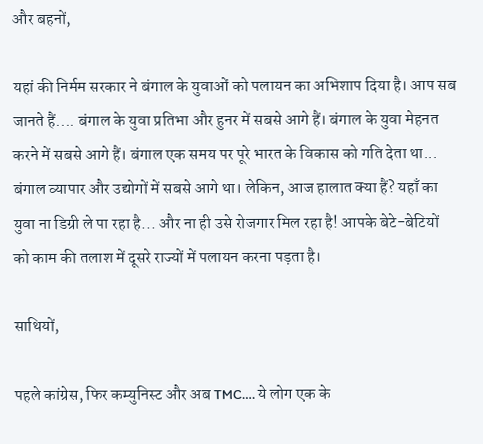और बहनों,

यहां की निर्मम सरकार ने बंगाल के युवाओं को पलायन का अभिशाप दिया है। आप सब जानते हैं.... बंगाल के युवा प्रतिभा और हुनर में सबसे आगे हैं। बंगाल के युवा मेहनत करने में सबसे आगे हैं। बंगाल एक समय पर पूरे भारत के विकास को गति देता था... बंगाल व्यापार और उद्योगों में सबसे आगे था। लेकिन, आज हालात क्या हैं? यहाँ का युवा ना डिग्री ले पा रहा है... और ना ही उसे रोजगार मिल रहा है! आपके बेटे-बेटियों को काम की तलाश में दूसरे राज्यों में पलायन करना पड़ता है।

साथियों,

पहले कांग्रेस, फिर कम्युनिस्ट और अब TMC…. ये लोग एक के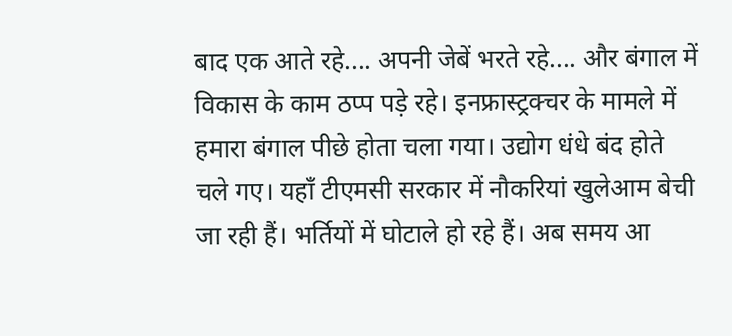बाद एक आते रहे.... अपनी जेबें भरते रहे.... और बंगाल में विकास के काम ठप्प पड़े रहे। इनफ्रास्ट्रक्चर के मामले में हमारा बंगाल पीछे होता चला गया। उद्योग धंधे बंद होते चले गए। यहाँ टीएमसी सरकार में नौकरियां खुलेआम बेची जा रही हैं। भर्तियों में घोटाले हो रहे हैं। अब समय आ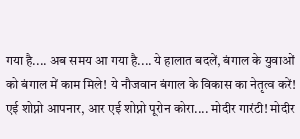गया है.... अब समय आ गया है.... ये हालात बदलें, बंगाल के युवाओं को बंगाल में काम मिले! ये नौजवान बंगाल के विकास का नेतृत्व करें! एई शोप्नो आपनार, आर एई शोप्नो पूरोन कोरा.... मोदीर गारंटी! मोदीर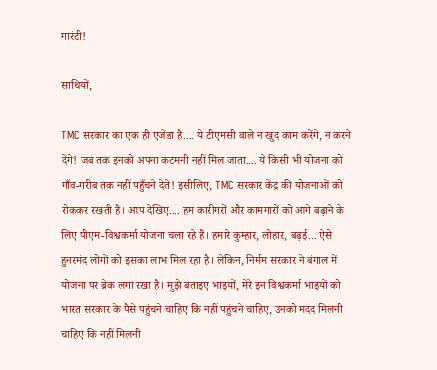गारंटी!

साथियों,

TMC सरकार का एक ही एजेंडा है.... ये टीएमसी वाले न खुद काम करेंगे, न करने देंगे! जब तक इनको अपना कटमनी नहीं मिल जाता.... ये किसी भी योजना को गाँव-गरीब तक नहीं पहुँचने देते! इसीलिए, TMC सरकार केंद्र की योजनाओं को रोककर रखती है। आप देखिए.... हम कारीगरों और कामगारों को आगे बढ़ाने के लिए पीएम-विश्वकर्मा योजना चला रहे हैं। हमारे कुम्हार, लोहार, बढ़ई... ऐसे हुनरमंद लोगों को इसका लाभ मिल रहा है। लेकिन, निर्मम सरकार ने बंगाल में योजना पर ब्रेक लगा रखा है। मुझे बताइए भाइयों, मेरे इन विश्वकर्मा भाइयों को भारत सरकार के पैसे पहुंचने चाहिए कि नहीं पहुंचने चाहिए, उनको मदद मिलनी चाहिए कि नहीं मिलनी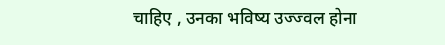चाहिए , उनका भविष्य उज्ज्वल होना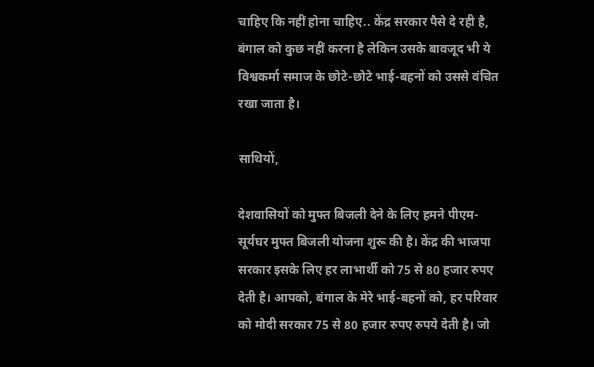चाहिए कि नहीं होना चाहिए.. केंद्र सरकार पैसे दे रही है, बंगाल को कुछ नहीं करना है लेकिन उसके बावजूद भी ये विश्वकर्मा समाज के छोटे-छोटे भाई-बहनों को उससे वंचित रखा जाता है।

साथियों,

देशवासियों को मुफ्त बिजली देने के लिए हमने पीएम-सूर्यघर मुफ्त बिजली योजना शुरू की है। केंद्र की भाजपा सरकार इसके लिए हर लाभार्थी को 75 से 80 हजार रुपए देती है। आपको, बंगाल के मेरे भाई-बहनों को, हर परिवार को मोदी सरकार 75 से 80 हजार रुपए रुपये देती है। जो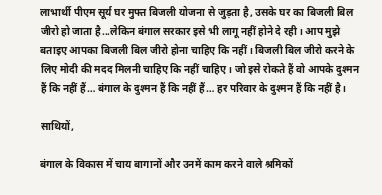लाभार्थी पीएम सूर्य घर मुफ्त बिजली योजना से जुड़ता है, उसके घर का बिजली बिल जीरो हो जाता है...लेकिन बंगाल सरकार इसे भी लागू नहीं होने दे रही। आप मुझे बताइए आपका बिजली बिल जीरो होना चाहिए कि नहीं। बिजली बिल जीरो करने के लिए मोदी की मदद मिलनी चाहिए कि नहीं चाहिए। जो इसे रोकते हैं वो आपके दुश्मन हैं कि नहीं हैं… बंगाल के दुश्मन हैं कि नहीं हैं… हर परिवार के दुश्मन हैं कि नहीं है।

साथियों,

बंगाल के विकास में चाय बागानों और उनमें काम करने वाले श्रमिकों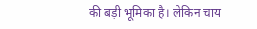की बड़ी भूमिका है। लेकिन चाय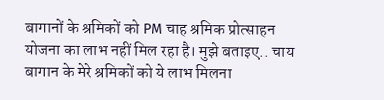बागानों के श्रमिकों को PM चाह श्रमिक प्रोत्साहन योजना का लाभ नहीं मिल रहा है। मुझे बताइए.. चाय बागान के मेरे श्रमिकों को ये लाभ मिलना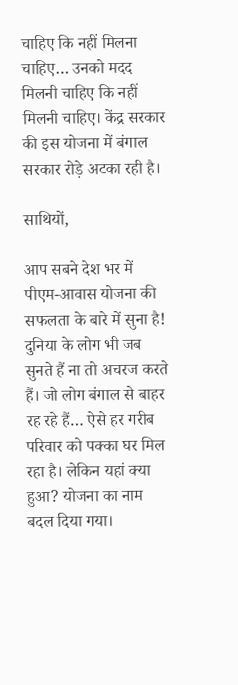चाहिए कि नहीं मिलना चाहिए… उनको मदद मिलनी चाहिए कि नहीं मिलनी चाहिए। केंद्र सरकार की इस योजना में बंगाल सरकार रोड़े अटका रही है।

साथियों,

आप सबने देश भर में पीएम-आवास योजना की सफलता के बारे में सुना है! दुनिया के लोग भी जब सुनते हैं ना तो अचरज करते हैं। जो लोग बंगाल से बाहर रह रहे हैं… ऐसे हर गरीब परिवार को पक्का घर मिल रहा है। लेकिन यहां क्या हुआ? योजना का नाम बदल दिया गया।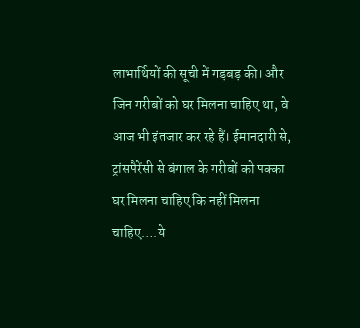लाभार्थियों की सूची में गड़बड़ की। और जिन गरीबों को घर मिलना चाहिए था, वे आज भी इंतजार कर रहे हैं। ईमानदारी से, ट्रांसपैरेंसी से बंगाल के गरीबों को पक्का घर मिलना चाहिए कि नहीं मिलना चाहिए….ये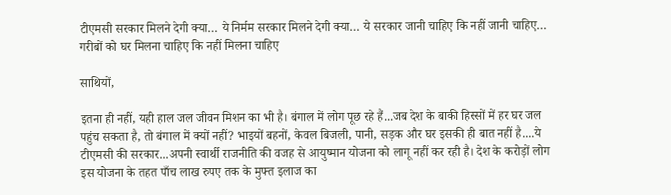टीएमसी सरकार मिलने देगी क्या… ये निर्मम सरकार मिलने देगी क्या… ये सरकार जानी चाहिए कि नहीं जानी चाहिए… गरीबों को घर मिलना चाहिए कि नहीं मिलना चाहिए

साथियों,

इतना ही नहीं, यही हाल जल जीवन मिशन का भी है। बंगाल में लोग पूछ रहे हैं...जब देश के बाकी हिस्सों में हर घर जल पहुंच सकता है, तो बंगाल में क्यों नहीं? भाइयों बहनों, केवल बिजली, पानी, सड़क और घर इसकी ही बात नहीं है....ये टीएमसी की सरकार...अपनी स्वार्थी राजनीति की वजह से आयुष्मान योजना को लागू नहीं कर रही है। देश के करोड़ों लोग इस योजना के तहत पाँच लाख रुपए तक के मुफ्त इलाज का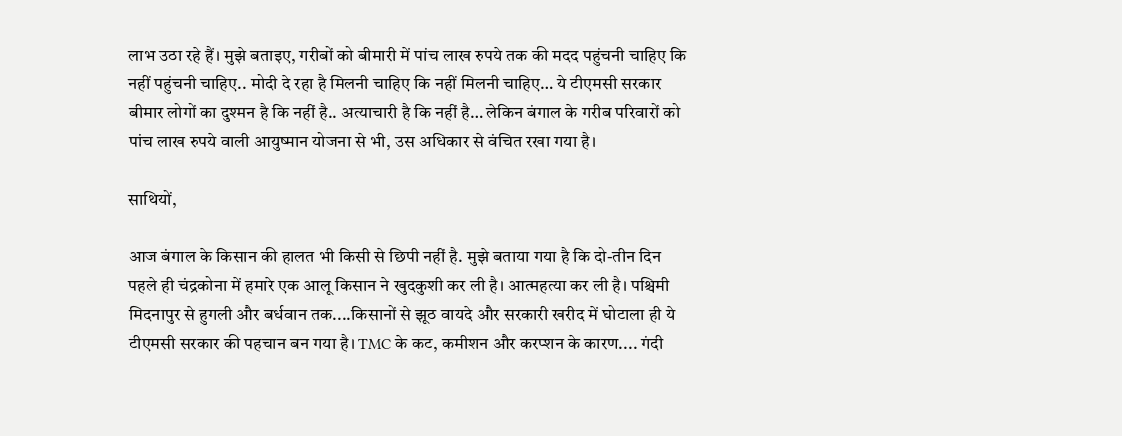लाभ उठा रहे हैं। मुझे बताइए, गरीबों को बीमारी में पांच लाख रुपये तक की मदद पहुंचनी चाहिए कि नहीं पहुंचनी चाहिए.. मोदी दे रहा है मिलनी चाहिए कि नहीं मिलनी चाहिए… ये टीएमसी सरकार बीमार लोगों का दुश्मन है कि नहीं है.. अत्याचारी है कि नहीं है… लेकिन बंगाल के गरीब परिवारों को पांच लाख रुपये वाली आयुष्मान योजना से भी, उस अधिकार से वंचित रखा गया है।

साथियों,

आज बंगाल के किसान की हालत भी किसी से छिपी नहीं है. मुझे बताया गया है कि दो-तीन दिन पहले ही चंद्रकोना में हमारे एक आलू किसान ने खुदकुशी कर ली है। आत्महत्या कर ली है। पश्चिमी मिदनापुर से हुगली और बर्धवान तक....किसानों से झूठ वायदे और सरकारी खरीद में घोटाला ही ये टीएमसी सरकार की पहचान बन गया है। TMC के कट, कमीशन और करप्शन के कारण.... गंदी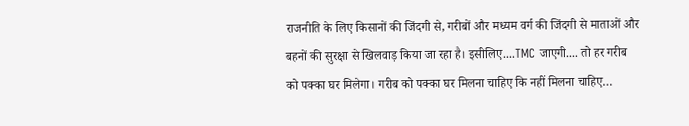राजनीति के लिए किसानों की जिंदगी से, गरीबों और मध्यम वर्ग की जिंदगी से माताओं और बहनों की सुरक्षा से खिलवाड़ किया जा रहा है। इसीलिए....TMC जाएगी.... तो हर गरीब को पक्का घर मिलेगा। गरीब को पक्का घर मिलना चाहिए कि नहीं मिलना चाहिए…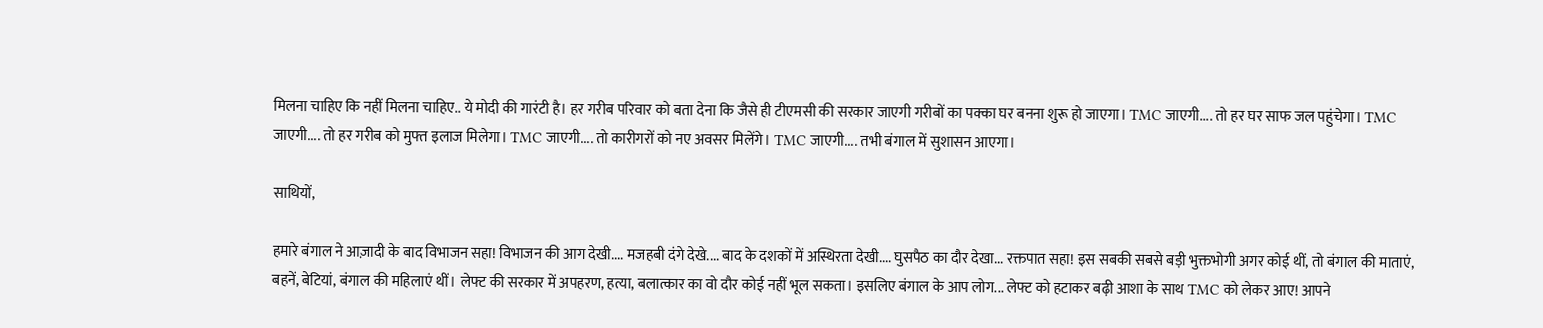मिलना चाहिए कि नहीं मिलना चाहिए.. ये मोदी की गारंटी है। हर गरीब परिवार को बता देना कि जैसे ही टीएमसी की सरकार जाएगी गरीबों का पक्का घर बनना शुरू हो जाएगा। TMC जाएगी.... तो हर घर साफ जल पहुंचेगा। TMC जाएगी.... तो हर गरीब को मुफ्त इलाज मिलेगा। TMC जाएगी.... तो कारीगरों को नए अवसर मिलेंगे। TMC जाएगी.... तभी बंगाल में सुशासन आएगा।

साथियों,

हमारे बंगाल ने आज़ादी के बाद विभाजन सहा! विभाजन की आग देखी.... मजहबी दंगे देखे.... बाद के दशकों में अस्थिरता देखी.... घुसपैठ का दौर देखा... रक्तपात सहा! इस सबकी सबसे बड़ी भुक्तभोगी अगर कोई थीं, तो बंगाल की माताएं, बहनें, बेटियां, बंगाल की महिलाएं थीं। लेफ्ट की सरकार में अपहरण, हत्या, बलात्कार का वो दौर कोई नहीं भूल सकता। इसलिए बंगाल के आप लोग... लेफ्ट को हटाकर बढ़ी आशा के साथ TMC को लेकर आए! आपने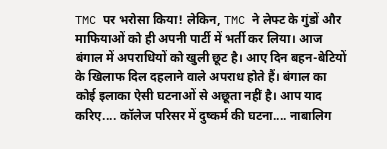TMC पर भरोसा किया! लेकिन, TMC ने लेफ्ट के गुंडों और माफियाओं को ही अपनी पार्टी में भर्ती कर लिया। आज बंगाल में अपराधियों को खुली छूट है। आए दिन बहन-बेटियों के खिलाफ दिल दहलाने वाले अपराध होते हैं। बंगाल का कोई इलाका ऐसी घटनाओं से अछूता नहीं है। आप याद करिए.... कॉलेज परिसर में दुष्कर्म की घटना.... नाबालिग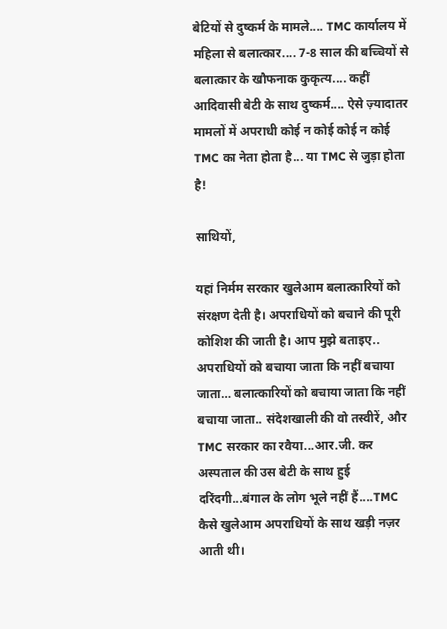बेटियों से दुष्कर्म के मामले.... TMC कार्यालय में महिला से बलात्कार.... 7-8 साल की बच्चियों से बलात्कार के खौफनाक कुकृत्य.... कहीं आदिवासी बेटी के साथ दुष्कर्म.... ऐसे ज़्यादातर मामलों में अपराधी कोई न कोई कोई न कोई TMC का नेता होता है... या TMC से जुड़ा होता है!

साथियों,

यहां निर्मम सरकार खुलेआम बलात्कारियों को संरक्षण देती है। अपराधियों को बचाने की पूरी कोशिश की जाती है। आप मुझे बताइए.. अपराधियों को बचाया जाता कि नहीं बचाया जाता… बलात्कारियों को बचाया जाता कि नहीं बचाया जाता.. संदेशखाली की वो तस्वीरें, और TMC सरकार का रवैया...आर.जी. कर अस्पताल की उस बेटी के साथ हुई दरिंदगी...बंगाल के लोग भूले नहीं हैं....TMC कैसे खुलेआम अपराधियों के साथ खड़ी नज़र आती थी।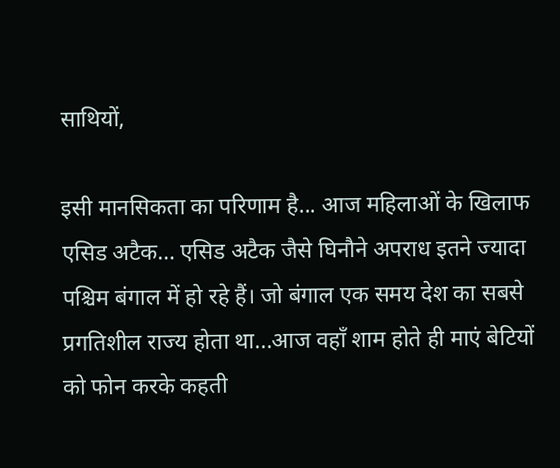साथियों,

इसी मानसिकता का परिणाम है... आज महिलाओं के खिलाफ एसिड अटैक… एसिड अटैक जैसे घिनौने अपराध इतने ज्यादा पश्चिम बंगाल में हो रहे हैं। जो बंगाल एक समय देश का सबसे प्रगतिशील राज्य होता था...आज वहाँ शाम होते ही माएं बेटियों को फोन करके कहती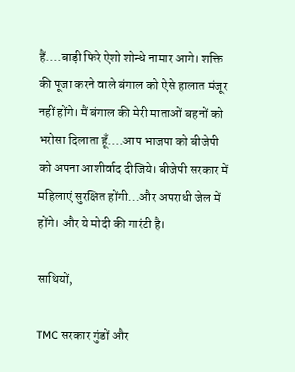हैं....बाड़ी फिरे ऐशो शोन्धे नामार आगे। शक्ति की पूजा करने वाले बंगाल को ऐसे हालात मंजूर नहीं होंगे। मैं बंगाल की मेरी माताओं बहनों को भरोसा दिलाता हूँ....आप भाजपा को बीजेपी को अपना आशीर्वाद दीजिये। बीजेपी सरकार में महिलाएं सुरक्षित होंगी...और अपराधी जेल में होंगे। और ये मोदी की गारंटी है।

साथियों,

TMC सरकार गुंडों और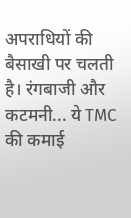अपराधियों की बैसाखी पर चलती है। रंगबाजी और कटमनी... ये TMC की कमाई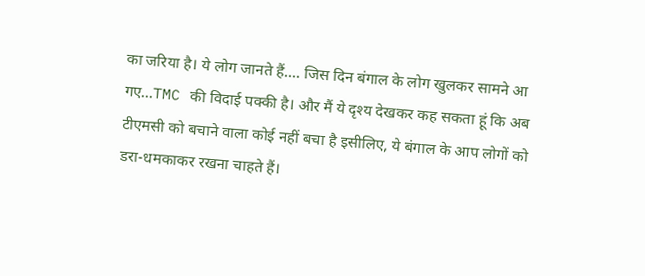का जरिया है। ये लोग जानते हैं.... जिस दिन बंगाल के लोग खुलकर सामने आ गए...TMC की विदाई पक्की है। और मैं ये दृश्य देखकर कह सकता हूं कि अब टीएमसी को बचाने वाला कोई नहीं बचा है इसीलिए, ये बंगाल के आप लोगों को डरा-धमकाकर रखना चाहते हैं।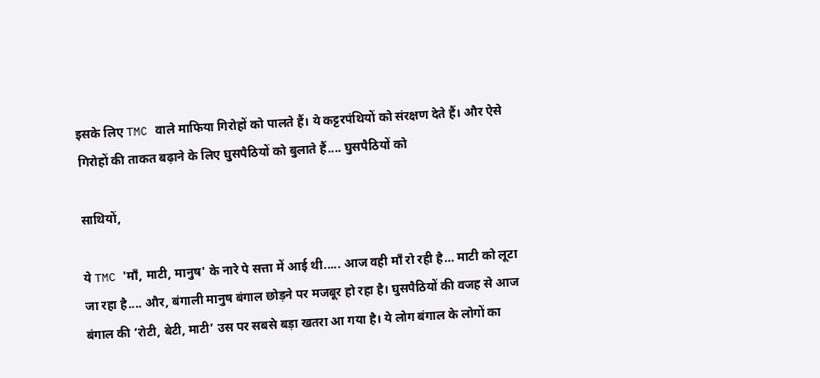इसके लिए TMC वाले माफिया गिरोहों को पालते हैं। ये कट्टरपंथियों को संरक्षण देते हैं। और ऐसे गिरोहों की ताकत बढ़ाने के लिए घुसपैठियों को बुलाते हैं.... घुसपैठियों को

साथियों,

ये TMC 'माँ, माटी, मानुष' के नारे पे सत्ता में आई थी..... आज वही माँ रो रही है… माटी को लूटा जा रहा है.... और, बंगाली मानुष बंगाल छोड़ने पर मजबूर हो रहा है। घुसपैठियों की वजह से आज बंगाल की ‘रोटी, बेटी, माटी’ उस पर सबसे बड़ा खतरा आ गया है। ये लोग बंगाल के लोगों का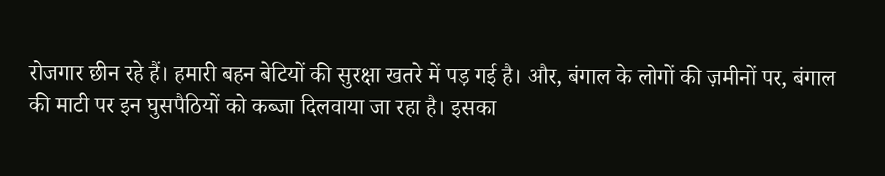रोजगार छीन रहे हैं। हमारी बहन बेटियों की सुरक्षा खतरे में पड़ गई है। और, बंगाल के लोगों की ज़मीनों पर, बंगाल की माटी पर इन घुसपैठियों को कब्जा दिलवाया जा रहा है। इसका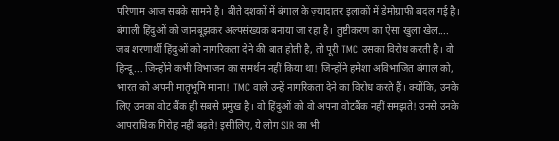परिणाम आज सबके सामने है। बीते दशकों में बंगाल के ज़्यादातर इलाकों में डेमोग्राफी बदल गई है। बंगाली हिंदुओं को जानबूझकर अल्पसंख्यक बनाया जा रहा है। तुष्टीकरण का ऐसा खुला खेल.... जब शरणार्थी हिंदुओं को नागरिकता देने की बात होती है, तो पूरी TMC उसका विरोध करती है। वो हिन्दू... जिन्होंने कभी विभाजन का समर्थन नहीं किया था! जिन्होंने हमेशा अविभाजित बंगाल को, भारत को अपनी मातृभूमि माना! TMC वाले उन्हें नागरिकता देने का विरोध करते हैं। क्योंकि, उनके लिए उनका वोट बैंक ही सबसे प्रमुख है। वो हिंदुओं को वो अपना वोटबैंक नहीं समझते! उनसे उनके आपराधिक गिरोह नहीं बढ़ते! इसीलिए, ये लोग SIR का भी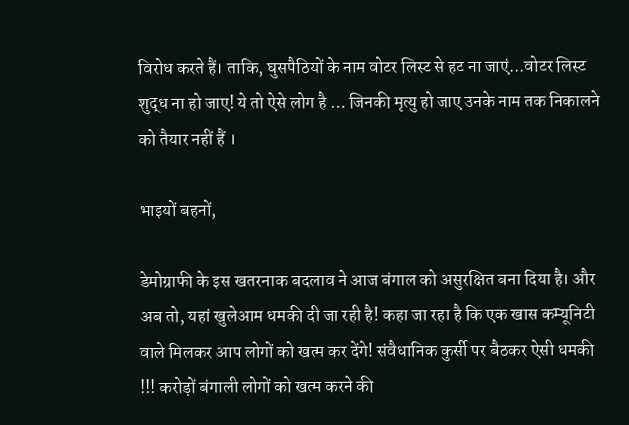विरोध करते हैं। ताकि, घुसपैठियों के नाम वोटर लिस्ट से हट ना जाएं...वोटर लिस्ट शुद्ध ना हो जाए! ये तो ऐसे लोग है … जिनकी मृत्यु हो जाए उनके नाम तक निकालने को तैयार नहीं हैं ।

भाइयों बहनों,

डेमोग्राफी के इस खतरनाक बदलाव ने आज बंगाल को असुरक्षित बना दिया है। और अब तो, यहां खुलेआम धमकी दी जा रही है! कहा जा रहा है कि एक खास कम्यूनिटी वाले मिलकर आप लोगों को खत्म कर देंगे! संवैधानिक कुर्सी पर बैठकर ऐसी धमकी !!! करोड़ों बंगाली लोगों को खत्म करने की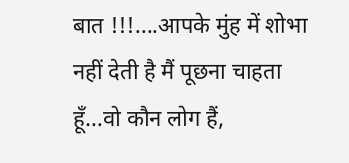बात !!!....आपके मुंह में शोभा नहीं देती है मैं पूछना चाहता हूँ…वो कौन लोग हैं,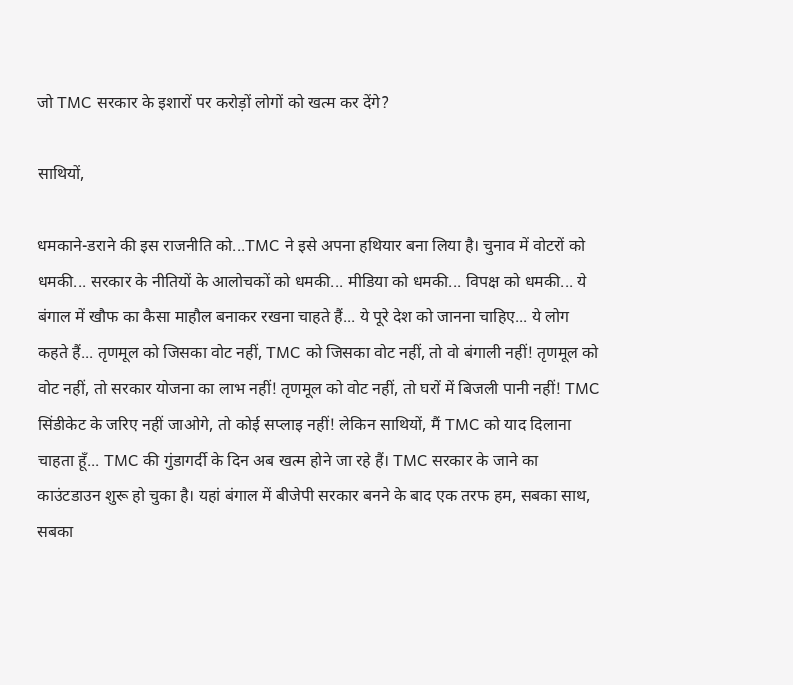जो TMC सरकार के इशारों पर करोड़ों लोगों को खत्म कर देंगे?

साथियों,

धमकाने-डराने की इस राजनीति को...TMC ने इसे अपना हथियार बना लिया है। चुनाव में वोटरों को धमकी... सरकार के नीतियों के आलोचकों को धमकी... मीडिया को धमकी... विपक्ष को धमकी... ये बंगाल में खौफ का कैसा माहौल बनाकर रखना चाहते हैं... ये पूरे देश को जानना चाहिए... ये लोग कहते हैं... तृणमूल को जिसका वोट नहीं, TMC को जिसका वोट नहीं, तो वो बंगाली नहीं! तृणमूल को वोट नहीं, तो सरकार योजना का लाभ नहीं! तृणमूल को वोट नहीं, तो घरों में बिजली पानी नहीं! TMC सिंडीकेट के जरिए नहीं जाओगे, तो कोई सप्लाइ नहीं! लेकिन साथियों, मैं TMC को याद दिलाना चाहता हूँ... TMC की गुंडागर्दी के दिन अब खत्म होने जा रहे हैं। TMC सरकार के जाने का काउंटडाउन शुरू हो चुका है। यहां बंगाल में बीजेपी सरकार बनने के बाद एक तरफ हम, सबका साथ, सबका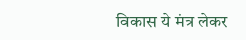विकास ये मंत्र लेकर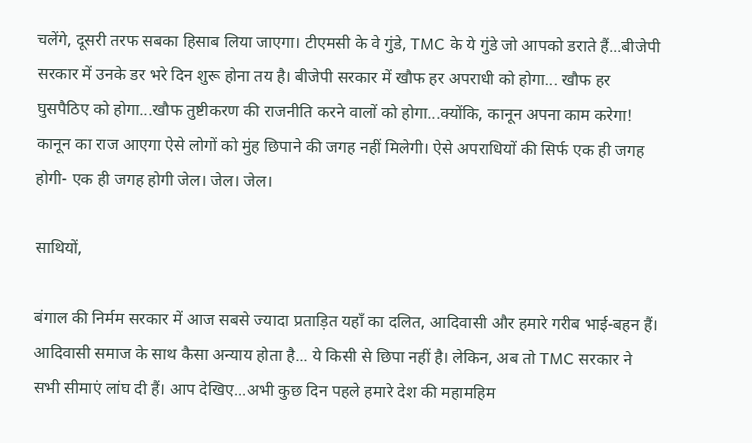चलेंगे, दूसरी तरफ सबका हिसाब लिया जाएगा। टीएमसी के वे गुंडे, TMC के ये गुंडे जो आपको डराते हैं...बीजेपी सरकार में उनके डर भरे दिन शुरू होना तय है। बीजेपी सरकार में खौफ हर अपराधी को होगा... खौफ हर घुसपैठिए को होगा...खौफ तुष्टीकरण की राजनीति करने वालों को होगा...क्योंकि, कानून अपना काम करेगा! कानून का राज आएगा ऐसे लोगों को मुंह छिपाने की जगह नहीं मिलेगी। ऐसे अपराधियों की सिर्फ एक ही जगह होगी- एक ही जगह होगी जेल। जेल। जेल।

साथियों,

बंगाल की निर्मम सरकार में आज सबसे ज्यादा प्रताड़ित यहाँ का दलित, आदिवासी और हमारे गरीब भाई-बहन हैं। आदिवासी समाज के साथ कैसा अन्याय होता है... ये किसी से छिपा नहीं है। लेकिन, अब तो TMC सरकार ने सभी सीमाएं लांघ दी हैं। आप देखिए...अभी कुछ दिन पहले हमारे देश की महामहिम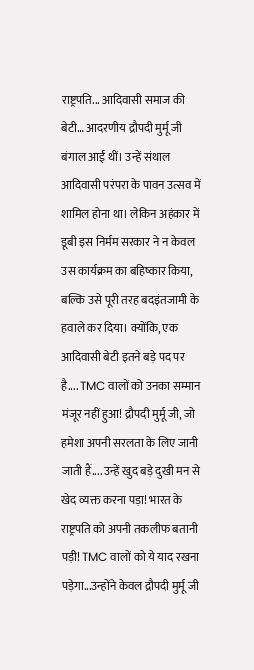राष्ट्रपति... आदिवासी समाज की बेटी… आदरणीय द्रौपदी मुर्मू जी बंगाल आईं थीं। उन्हें संथाल आदिवासी परंपरा के पावन उत्सव में शामिल होना था। लेकिन अहंकार में डूबी इस निर्मम सरकार ने न केवल उस कार्यक्रम का बहिष्कार किया, बल्कि उसे पूरी तरह बदइंतजामी के हवाले कर दिया। क्योंकि, एक आदिवासी बेटी इतने बड़े पद पर है.... TMC वालों को उनका सम्मान मंजूर नहीं हुआ! द्रौपदी मुर्मू जी, जो हमेशा अपनी सरलता के लिए जानी जाती हैं.... उन्हें खुद बड़े दुखी मन से खेद व्यक्त करना पड़ा! भारत के राष्ट्रपति को अपनी तकलीफ बतानी पड़ी! TMC वालों को ये याद रखना पड़ेगा...उन्होंने केवल द्रौपदी मुर्मू जी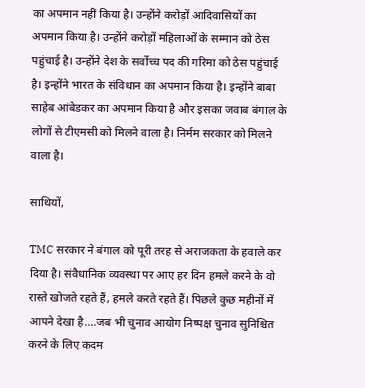का अपमान नहीं किया है। उन्होंने करोड़ों आदिवासियों का अपमान किया है। उन्होंने करोड़ों महिलाओं के सम्मान को ठेस पहुंचाई है। उन्होंने देश के सर्वोच्च पद की गरिमा को ठेस पहुंचाई है। इन्होंने भारत के संविधान का अपमान किया है। इन्होंने बाबा साहेब आंबेडकर का अपमान किया है और इसका जवाब बंगाल के लोगों से टीएमसी को मिलने वाला है। निर्मम सरकार को मिलने वाला है।

साथियों,

TMC सरकार ने बंगाल को पूरी तरह से अराजकता के हवाले कर दिया है। संवैधानिक व्यवस्था पर आए हर दिन हमले करने के वो रास्ते खोजते रहते हैं, हमले करते रहते हैं। पिछले कुछ महीनों में आपने देखा है....जब भी चुनाव आयोग निष्पक्ष चुनाव सुनिश्चित करने के लिए कदम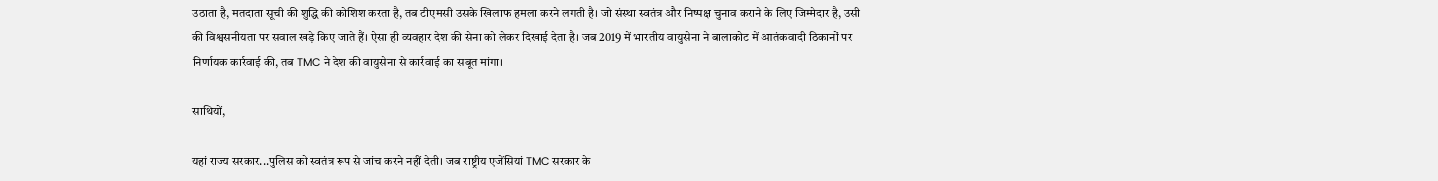उठाता है, मतदाता सूची की शुद्धि की कोशिश करता है, तब टीएमसी उसके खिलाफ हमला करने लगती है। जो संस्था स्वतंत्र और निष्पक्ष चुनाव कराने के लिए जिम्मेदार है, उसी की विश्वसनीयता पर सवाल खड़े किए जाते हैं। ऐसा ही व्यवहार देश की सेना को लेकर दिखाई देता है। जब 2019 में भारतीय वायुसेना ने बालाकोट में आतंकवादी ठिकानों पर निर्णायक कार्रवाई की, तब TMC ने देश की वायुसेना से कार्रवाई का सबूत मांगा।

साथियों,

यहां राज्य सरकार...पुलिस को स्वतंत्र रूप से जांच करने नहीं देती। जब राष्ट्रीय एजेंसियां TMC सरकार के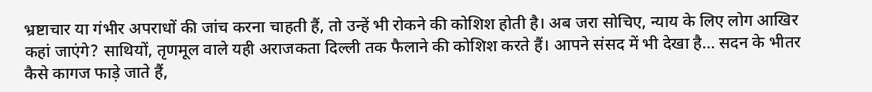भ्रष्टाचार या गंभीर अपराधों की जांच करना चाहती हैं, तो उन्हें भी रोकने की कोशिश होती है। अब जरा सोचिए, न्याय के लिए लोग आखिर कहां जाएंगे? साथियों, तृणमूल वाले यही अराजकता दिल्ली तक फैलाने की कोशिश करते हैं। आपने संसद में भी देखा है… सदन के भीतर कैसे कागज फाड़े जाते हैं,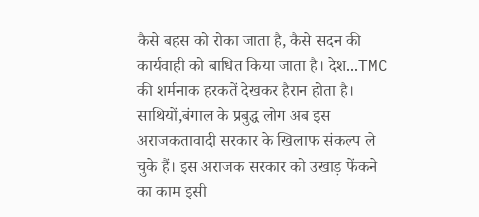कैसे बहस को रोका जाता है, कैसे सदन की कार्यवाही को बाधित किया जाता है। देश...TMC की शर्मनाक हरकतें देखकर हैरान होता है। साथियों,बंगाल के प्रबुद्ध लोग अब इस अराजकतावादी सरकार के खिलाफ संकल्प ले चुके हैं। इस अराजक सरकार को उखाड़ फेंकने का काम इसी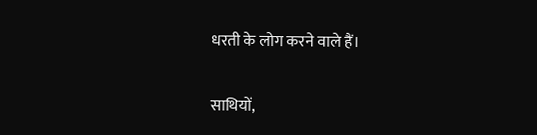धरती के लोग करने वाले हैं।

साथियों,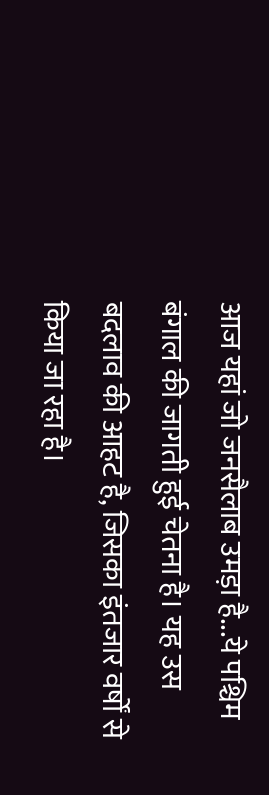आज यहां जो जनसैलाब उमड़ा है...ये पश्चिम बंगाल की जागती हुई चेतना है। यह उस बदलाव की आहट है, जिसका इंतजार वर्षों से किया जा रहा है।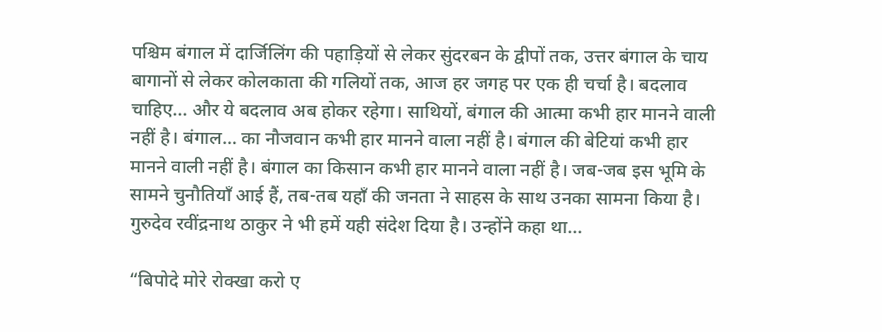पश्चिम बंगाल में दार्जिलिंग की पहाड़ियों से लेकर सुंदरबन के द्वीपों तक, उत्तर बंगाल के चाय बागानों से लेकर कोलकाता की गलियों तक, आज हर जगह पर एक ही चर्चा है। बदलाव चाहिए... और ये बदलाव अब होकर रहेगा। साथियों, बंगाल की आत्मा कभी हार मानने वाली नहीं है। बंगाल… का नौजवान कभी हार मानने वाला नहीं है। बंगाल की बेटियां कभी हार मानने वाली नहीं है। बंगाल का किसान कभी हार मानने वाला नहीं है। जब-जब इस भूमि के सामने चुनौतियाँ आई हैं, तब-तब यहाँ की जनता ने साहस के साथ उनका सामना किया है। गुरुदेव रवींद्रनाथ ठाकुर ने भी हमें यही संदेश दिया है। उन्होंने कहा था...

“बिपोदे मोरे रोक्खा करो ए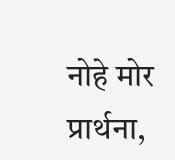नोहे मोर प्रार्थना,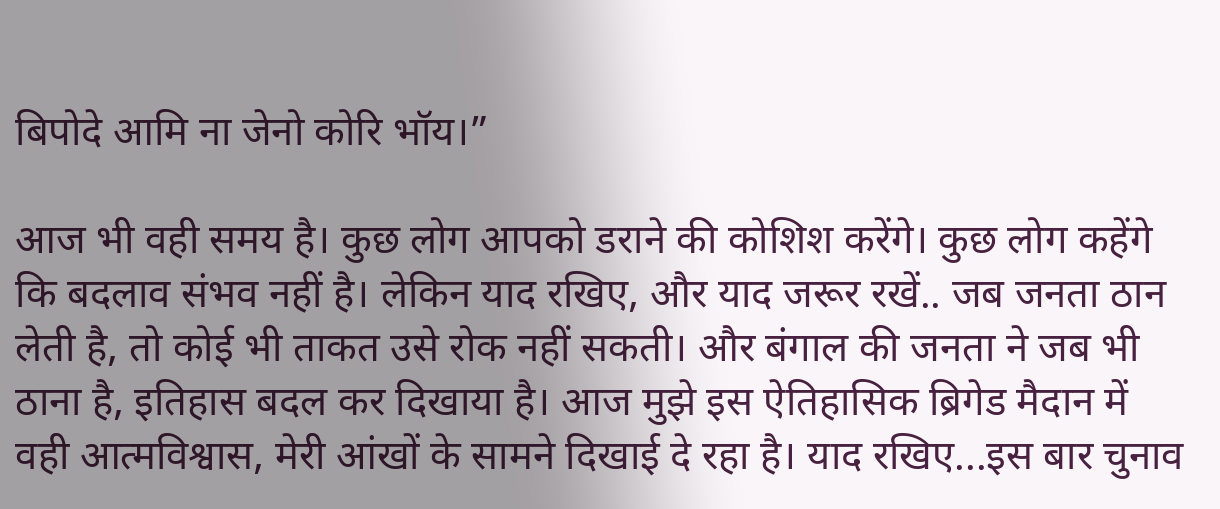बिपोदे आमि ना जेनो कोरि भॉय।”

आज भी वही समय है। कुछ लोग आपको डराने की कोशिश करेंगे। कुछ लोग कहेंगे कि बदलाव संभव नहीं है। लेकिन याद रखिए, और याद जरूर रखें.. जब जनता ठान लेती है, तो कोई भी ताकत उसे रोक नहीं सकती। और बंगाल की जनता ने जब भी ठाना है, इतिहास बदल कर दिखाया है। आज मुझे इस ऐतिहासिक ब्रिगेड मैदान में वही आत्मविश्वास, मेरी आंखों के सामने दिखाई दे रहा है। याद रखिए...इस बार चुनाव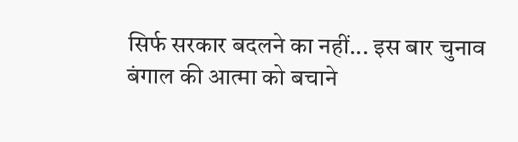सिर्फ सरकार बदलने का नहीं... इस बार चुनाव बंगाल की आत्मा को बचाने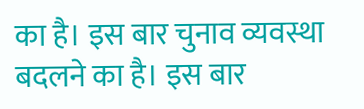का है। इस बार चुनाव व्यवस्था बदलने का है। इस बार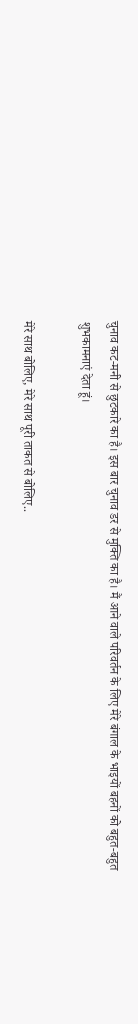चुनाव कट-मनी से छुटकारे का है। इस बार चुनाव डर से मुक्ति का है। मैं आने वाले परिवर्तन के लिए मेरे बंगाल के भाइयों बहनों को बहुत-बहुत शुभकामनाएं देता हूं।

मेरे साथ बोलिए, मेरे साथ पूरी ताकत से बोलिए..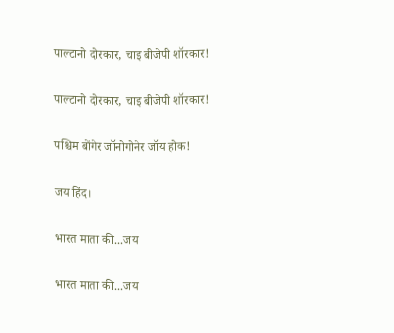पाल्टानो दोरकार, चाइ बीजेपी शॉरकार!

पाल्टानो दोरकार, चाइ बीजेपी शॉरकार!

पश्चिम बोंगेर जॉनोगोनेर जॉय होक!

जय हिंद।

भारत माता की...जय

भारत माता की...जय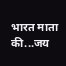भारत माता की...जय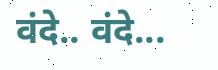वंदे.. वंदे...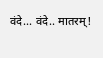वंदे... वंदे.. मातरम्!